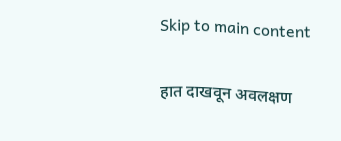Skip to main content

हात दाखवून अवलक्षण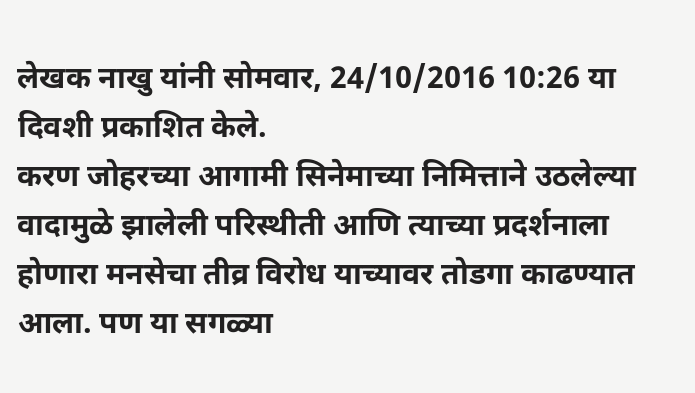लेखक नाखु यांनी सोमवार, 24/10/2016 10:26 या दिवशी प्रकाशित केले.
करण जोहरच्या आगामी सिनेमाच्या निमित्ताने उठलेल्या वादामुळे झालेली परिस्थीती आणि त्याच्या प्रदर्शनाला होणारा मनसेचा तीव्र विरोध याच्यावर तोडगा काढण्यात आला. पण या सगळ्या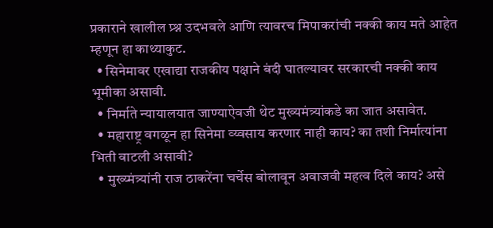प्रकाराने खालील प्र्श्न उदभवले आणि त्यावरच मिपाकरांची नक्की काय मते आहेत म्हणून हा काथ्याकुट.
  • सिनेमावर एखाद्या राजकीय पक्षाने बंदी घातल्यावर सरकारची नक्की काय भूमीका असावी.
  • निर्माते न्यायालयात जाण्याऐवजी थेट मुख्यमंत्र्यांकडे का जात असावेत.
  • महाराष्ट्र वगळून हा सिनेमा व्य्वसाय करणार नाही काय? का तशी निर्मात्यांना भिती वाटली असावी?
  • मुख्य्मंत्र्यांनी राज ठाकरेंना चर्चेस बोलावून अवाजवी महत्व दिले काय? असे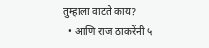तुम्हाला वाटते काय?
  • आणि राज ठाकरेंनी ५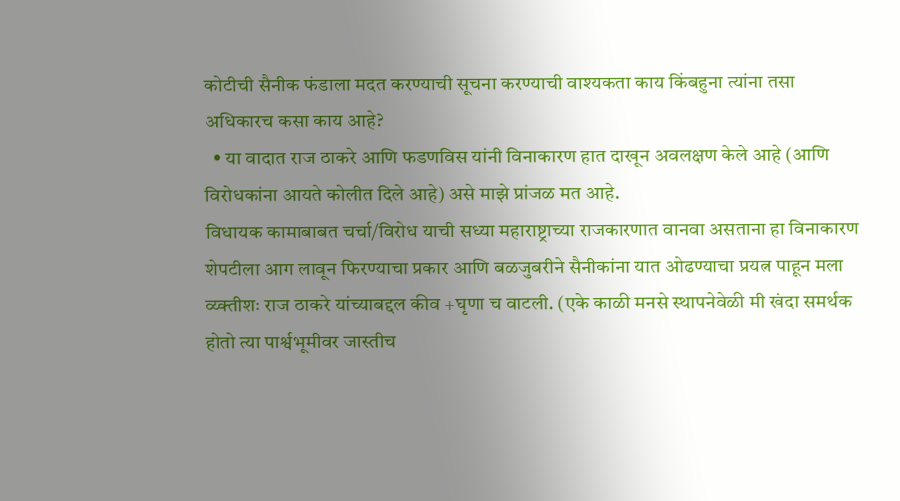कोटीची सैनीक फंडाला मदत करण्याची सूचना करण्याची वाश्यकता काय किंबहुना त्यांना तसा अधिकारच कसा काय आहे?
  • या वादात राज ठाकरे आणि फडणविस यांनी विनाकारण हात दाखून अवलक्षण केले आहे (आणि विरोधकांना आयते कोलीत दिले आहे) असे माझे प्रांजळ मत आहे.
विधायक कामाबाबत चर्चा/विरोध याची सध्या महाराष्ट्राच्या राजकारणात वानवा असताना हा विनाकारण शेपटीला आग लावून फिरण्याचा प्रकार आणि बळजुबरीने सैनीकांना यात ओढण्याचा प्रयत्न पाहून मला व्य्क्तीशः राज ठाकरे यांच्याबद्दल कीव +घृणा च वाटली. (एके काळी मनसे स्थापनेवेळी मी खंदा समर्थक होतो त्या पार्श्वभूमीवर जास्तीच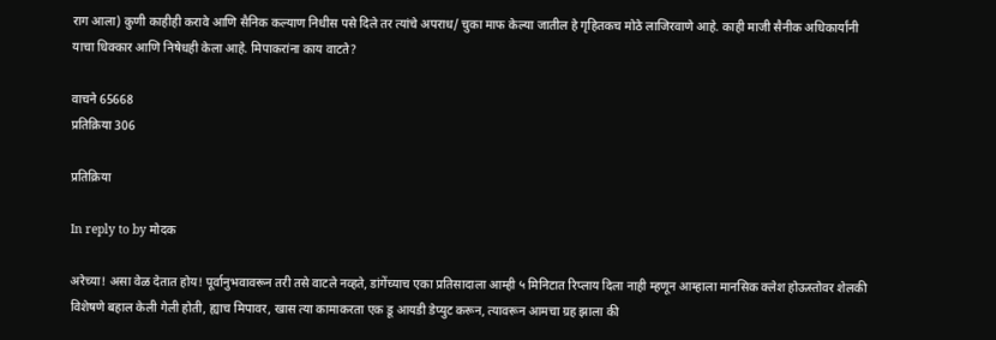राग आला) कुणी काहीही करावे आणि सैनिक कल्याण निधीस पसे दिले तर त्यांचे अपराध/ चुका माफ केल्या जातील हे गृहितकच मोठे लाजिरवाणे आहे. काही माजी सैनीक अधिकार्यांनी याचा धिक्कार आणि निषेधही केला आहे. मिपाकरांना काय वाटते?

वाचने 65668
प्रतिक्रिया 306

प्रतिक्रिया

In reply to by मोदक

अरेच्या! असा वेळ देतात होय! पूर्वानुभवावरून तरी तसे वाटले नव्हते, डांगेंच्याच एका प्रतिसादाला आम्ही ५ मिनिटात रिप्लाय दिला नाही म्हणून आम्हाला मानसिक क्लेश होऊस्तोवर शेलकी विशेषणे बहाल केली गेली होती, ह्याच मिपावर, खास त्या कामाकरता एक डू आयडी डेप्युट करून, त्यावरून आमचा ग्रह झाला की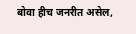बोवा हीच जनरीत असेल,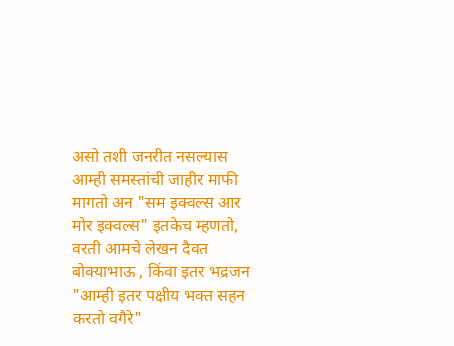असो तशी जनरीत नसल्यास आम्ही समस्तांची जाहीर माफी मागतो अन "सम इक्वल्स आर मोर इक्वल्स" इतकेच म्हणतो, वरती आमचे लेखन दैवत बोक्याभाऊ , किंवा इतर भद्रजन "आम्ही इतर पक्षीय भक्त सहन करतो वगैरे"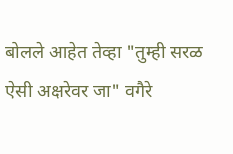बोलले आहेत तेव्हा "तुम्ही सरळ ऐसी अक्षरेवर जा" वगैरे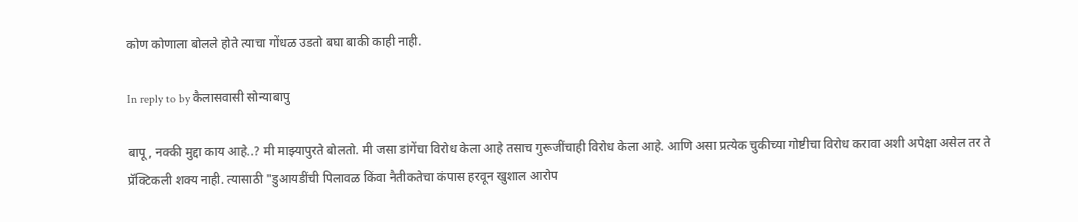कोण कोणाला बोलले होते त्याचा गोंधळ उडतो बघा बाकी काही नाही.

In reply to by कैलासवासी सोन्याबापु

बापू, नक्की मुद्दा काय आहे..? मी माझ्यापुरते बोलतो. मी जसा डांगेंचा विरोध केला आहे तसाच गुरूजींचाही विरोध केला आहे. आणि असा प्रत्येक चुकीच्या गोष्टीचा विरोध करावा अशी अपेक्षा असेल तर ते प्रॅक्टिकली शक्य नाही. त्यासाठी "डुआयडींची पिलावळ किंवा नैतीकतेचा कंपास हरवून खुशाल आरोप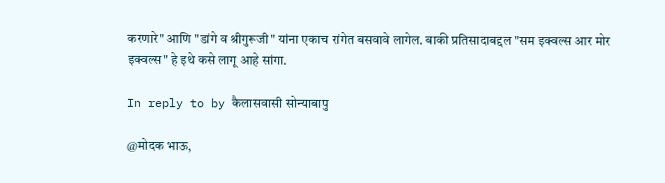करणारे" आणि "डांगे व श्रीगुरूजी" यांना एकाच रांगेत बसवावे लागेल. बाकी प्रतिसादाबद्दल "सम इक्वल्स आर मोर इक्वल्स" हे इथे कसे लागू आहे सांगा.

In reply to by कैलासवासी सोन्याबापु

@मोदक भाऊ,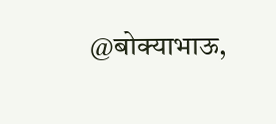@बोक्याभाऊ,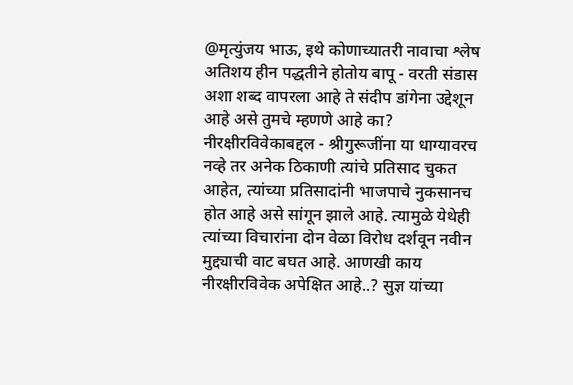@मृत्युंजय भाऊ, इथे कोणाच्यातरी नावाचा श्लेष अतिशय हीन पद्धतीने होतोय बापू - वरती संडास अशा शब्द वापरला आहे ते संदीप डांगेना उद्देशून आहे असे तुमचे म्हणणे आहे का? नीरक्षीरविवेकाबद्दल - श्रीगुरूजींना या धाग्यावरच नव्हे तर अनेक ठिकाणी त्यांचे प्रतिसाद चुकत आहेत, त्यांच्या प्रतिसादांनी भाजपाचे नुकसानच होत आहे असे सांगून झाले आहे. त्यामुळे येथेही त्यांच्या विचारांना दोन वेळा विरोध दर्शवून नवीन मुद्द्याची वाट बघत आहे. आणखी काय नीरक्षीरविवेक अपेक्षित आहे..? सुज्ञ यांच्या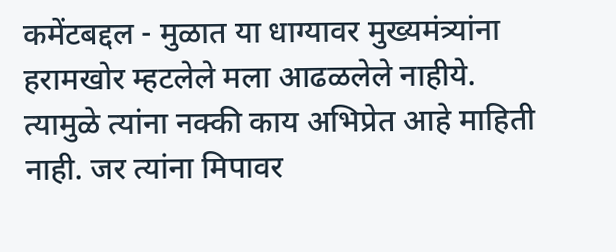कमेंटबद्दल - मुळात या धाग्यावर मुख्यमंत्र्यांना हरामखोर म्हटलेले मला आढळलेले नाहीये. त्यामुळे त्यांना नक्की काय अभिप्रेत आहे माहिती नाही. जर त्यांना मिपावर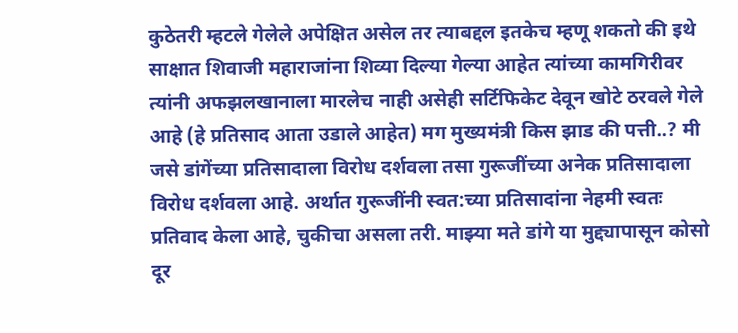कुठेतरी म्हटले गेलेले अपेक्षित असेल तर त्याबद्दल इतकेच म्हणू शकतो की इथे साक्षात शिवाजी महाराजांना शिव्या दिल्या गेल्या आहेत त्यांच्या कामगिरीवर त्यांनी अफझलखानाला मारलेच नाही असेही सर्टिफिकेट देवून खोटे ठरवले गेले आहे (हे प्रतिसाद आता उडाले आहेत) मग मुख्यमंत्री किस झाड की पत्ती..? मी जसे डांगेंच्या प्रतिसादाला विरोध दर्शवला तसा गुरूजींच्या अनेक प्रतिसादाला विरोध दर्शवला आहे. अर्थात गुरूजींनी स्वत:च्या प्रतिसादांना नेहमी स्वतः प्रतिवाद केला आहे, चुकीचा असला तरी. माझ्या मते डांगे या मुद्द्यापासून कोसो दूर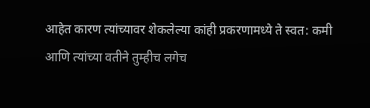आहेत कारण त्यांच्यावर शेकलेल्या कांही प्रकरणामध्ये ते स्वत: कमी आणि त्यांच्या वतीने तुम्हीच लगेच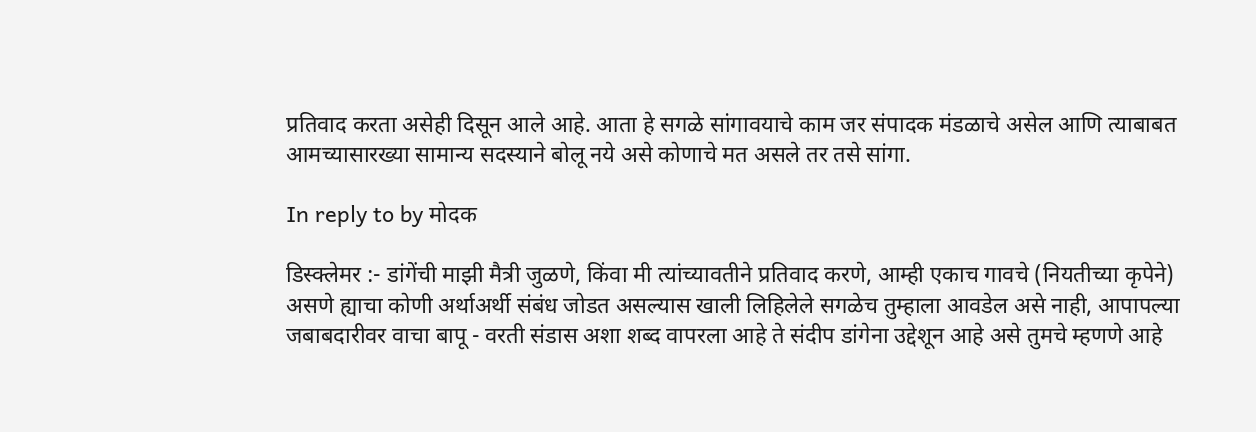प्रतिवाद करता असेही दिसून आले आहे. आता हे सगळे सांगावयाचे काम जर संपादक मंडळाचे असेल आणि त्याबाबत आमच्यासारख्या सामान्य सदस्याने बोलू नये असे कोणाचे मत असले तर तसे सांगा.

In reply to by मोदक

डिस्क्लेमर :- डांगेंची माझी मैत्री जुळणे, किंवा मी त्यांच्यावतीने प्रतिवाद करणे, आम्ही एकाच गावचे (नियतीच्या कृपेने) असणे ह्याचा कोणी अर्थाअर्थी संबंध जोडत असल्यास खाली लिहिलेले सगळेच तुम्हाला आवडेल असे नाही, आपापल्या जबाबदारीवर वाचा बापू - वरती संडास अशा शब्द वापरला आहे ते संदीप डांगेना उद्देशून आहे असे तुमचे म्हणणे आहे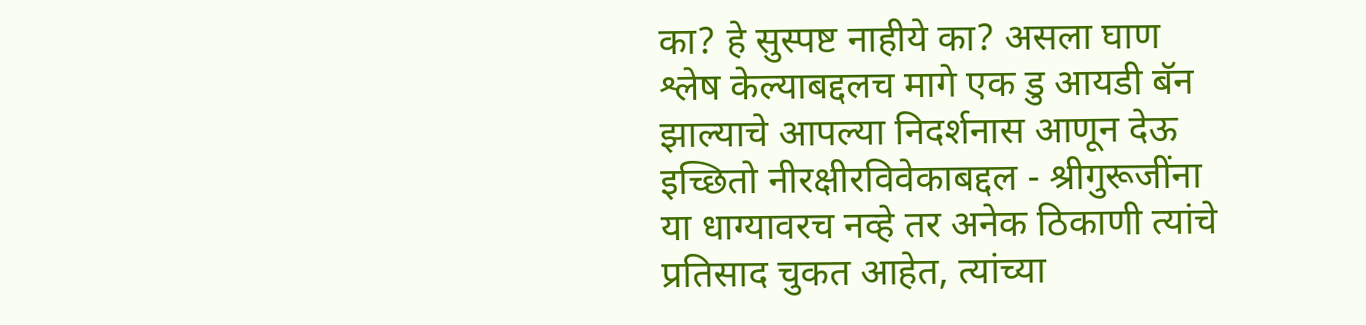का? हे सुस्पष्ट नाहीये का? असला घाण श्लेष केल्याबद्दलच मागे एक डु आयडी बॅन झाल्याचे आपल्या निदर्शनास आणून देऊ इच्छितो नीरक्षीरविवेकाबद्दल - श्रीगुरूजींना या धाग्यावरच नव्हे तर अनेक ठिकाणी त्यांचे प्रतिसाद चुकत आहेत, त्यांच्या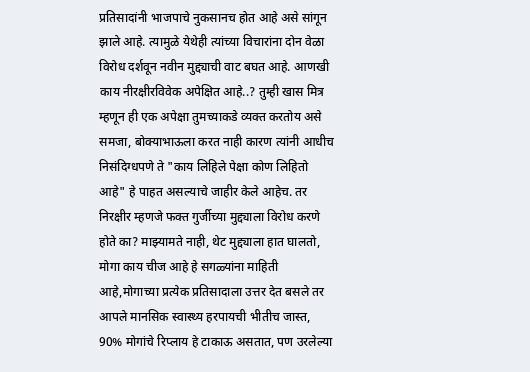प्रतिसादांनी भाजपाचे नुकसानच होत आहे असे सांगून झाले आहे. त्यामुळे येथेही त्यांच्या विचारांना दोन वेळा विरोध दर्शवून नवीन मुद्द्याची वाट बघत आहे. आणखी काय नीरक्षीरविवेक अपेक्षित आहे..? तुम्ही खास मित्र म्हणून ही एक अपेक्षा तुमच्याकडे व्यक्त करतोय असे समजा, बोक्याभाऊला करत नाही कारण त्यांनी आधीच निसंदिग्धपणे ते "काय लिहिले पेक्षा कोण लिहितो आहे" हे पाहत असल्याचे जाहीर केले आहेच. तर निरक्षीर म्हणजे फक्त गुर्जीच्या मुद्द्याला विरोध करणे होते का? माझ्यामते नाही, थेट मुद्द्याला हात घालतो, मोगा काय चीज आहे हे सगळ्यांना माहिती आहे,मोगाच्या प्रत्येक प्रतिसादाला उत्तर देत बसले तर आपले मानसिक स्वास्थ्य हरपायची भीतीच जास्त, 90% मोगांचे रिप्लाय हे टाकाऊ असतात, पण उरलेल्या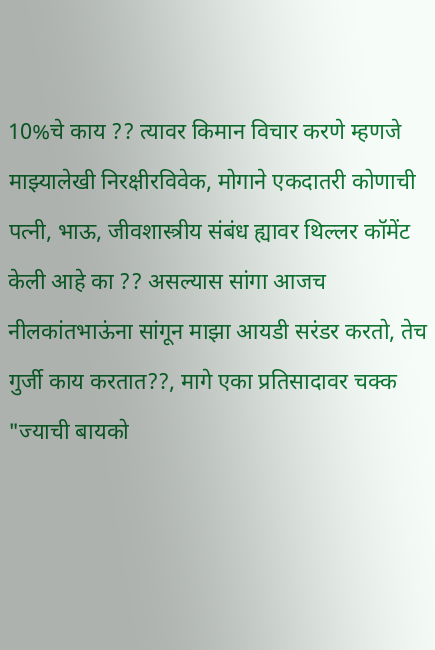10%चे काय ?? त्यावर किमान विचार करणे म्हणजे माझ्यालेखी निरक्षीरविवेक, मोगाने एकदातरी कोणाची पत्नी, भाऊ, जीवशास्त्रीय संबंध ह्यावर थिल्लर कॉमेंट केली आहे का ?? असल्यास सांगा आजच नीलकांतभाऊंना सांगून माझा आयडी सरंडर करतो, तेच गुर्जी काय करतात??, मागे एका प्रतिसादावर चक्क "ज्याची बायको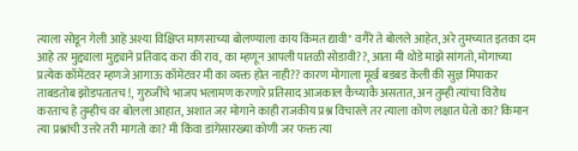त्याला सोडून गेली आहे अश्या विक्षिप्त माणसाच्या बोलण्याला काय किंमत द्यावी" वगैरे ते बोलले आहेत, अरे तुमच्यात इतका दम आहे तर मुद्द्याला मुद्द्याने प्रतिवाद करा की राव, का म्हणून आपली पातळी सोडावी??, आता मी थोडे माझे सांगतो, मोगाच्या प्रत्येक कॉमेंटवर म्हणजे आगाऊ कॉमेंटवर मी का व्यक्त होत नाही?? कारण मोगाला मूर्ख बडबड केली की सुज्ञ मिपाकर ताबडतोब झोडपतातच !, गुरुजींचे भाजप भलामण करणारे प्रतिसाद आजकाल कैच्याकै असतात, अन तुम्ही त्यांचा विरोध करताच हे तुम्हीच वर बोलला आहात, अशात जर मोगाने काही राजकीय प्रश्न विचारले तर त्याला कोण लक्षात घेतो का? किमान त्या प्रश्नांची उत्तरे तरी मागतो का? मी किंवा डांगेंसारख्या कोणी जर फक्त त्या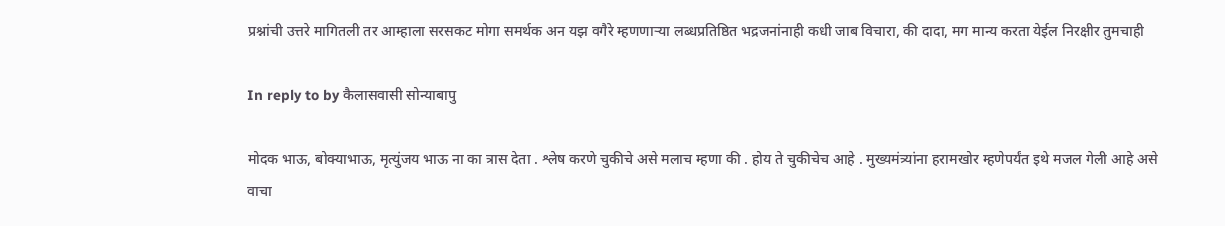प्रश्नांची उत्तरे मागितली तर आम्हाला सरसकट मोगा समर्थक अन यझ वगैरे म्हणणाऱ्या लब्धप्रतिष्ठित भद्रजनांनाही कधी जाब विचारा, की दादा, मग मान्य करता येईल निरक्षीर तुमचाही

In reply to by कैलासवासी सोन्याबापु

मोदक भाऊ, बोक्याभाऊ, मृत्युंजय भाऊ ना का त्रास देता . श्लेष करणे चुकीचे असे मलाच म्हणा की . होय ते चुकीचेच आहे . मुख्यमंत्र्यांना हरामखोर म्हणेपर्यंत इथे मजल गेली आहे असे वाचा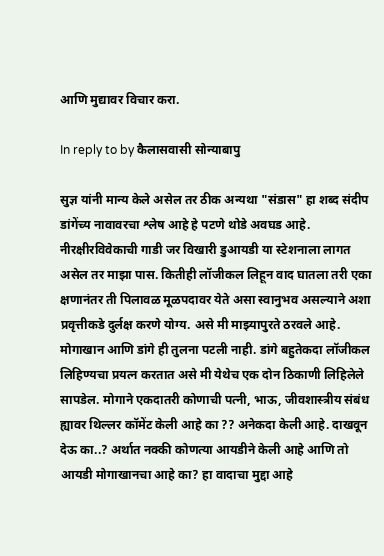आणि मुद्यावर विचार करा.

In reply to by कैलासवासी सोन्याबापु

सुज्ञ यांनी मान्य केले असेल तर ठीक अन्यथा "संडास" हा शब्द संदीप डांगेंच्य नावावरचा श्लेष आहे हे पटणे थोडे अवघड आहे. नीरक्षीरविवेकाची गाडी जर विखारी डुआयडी या स्टेशनाला लागत असेल तर माझा पास. कितीही लॉजीकल लिहून वाद घातला तरी एका क्षणानंतर ती पिलावळ मूळपदावर येते असा स्वानुभव असल्याने अशा प्रवृत्तीकडे दुर्लक्ष करणे योग्य. असे मी माझ्यापुरते ठरवले आहे. मोगाखान आणि डांगे ही तुलना पटली नाही. डांगे बहुतेकदा लॉजीकल लिहिण्यचा प्रयत्न करतात असे मी येथेच एक दोन ठिकाणी लिहिलेले सापडेल. मोगाने एकदातरी कोणाची पत्नी, भाऊ, जीवशास्त्रीय संबंध ह्यावर थिल्लर कॉमेंट केली आहे का ?? अनेकदा केली आहे. दाखवून देऊ का..? अर्थात नक्की कोणत्या आयडीने केली आहे आणि तो आयडी मोगाखानचा आहे का? हा वादाचा मुद्दा आहे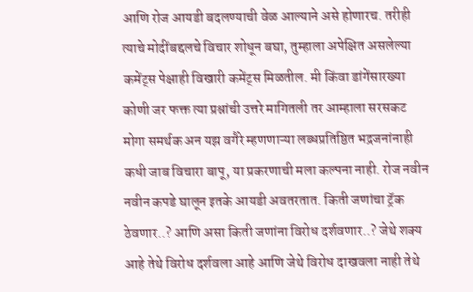आणि रोज आयडी बदलण्याची वेळ आल्याने असे होणारच. तरीही त्याचे मोदींबद्दलचे विचार शोधून बघा, तुम्हाला अपेक्षित असलेल्या कमेंट्स पेक्षाही विखारी कमेंट्स मिळतील. मी किंवा डांगेंसारख्या कोणी जर फक्त त्या प्रश्नांची उत्तरे मागितली तर आम्हाला सरसकट मोगा समर्थक अन यझ वगैरे म्हणणाऱ्या लब्धप्रतिष्ठित भद्रजनांनाही कधी जाब विचारा बापू, या प्रकरणाची मला कल्पना नाही. रोज नवीन नवीन कपडे घालून इतके आयडी अवतरतात. किती जणांचा ट्रॅक ठेवणार..? आणि असा किती जणांना विरोध दर्शवणार..? जेथे शक्य आहे तेथे विरोध दर्शवला आहे आणि जेथे विरोध दाखवला नाही तेथे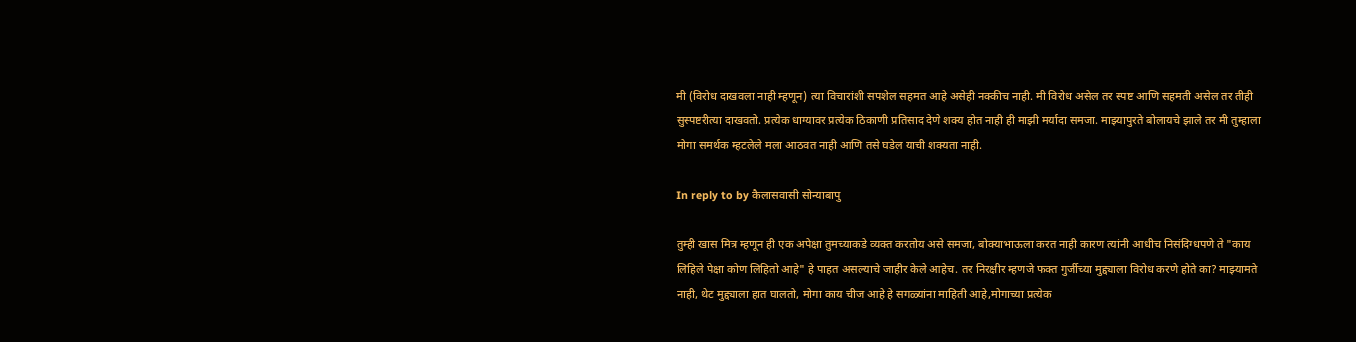मी (विरोध दाखवला नाही म्हणून) त्या विचारांशी सपशेल सहमत आहे असेही नक्कीच नाही. मी विरोध असेल तर स्पष्ट आणि सहमती असेल तर तीही सुस्पष्टरीत्या दाखवतो. प्रत्येक धाग्यावर प्रत्येक ठिकाणी प्रतिसाद देणे शक्य होत नाही ही माझी मर्यादा समजा. माझ्यापुरते बोलायचे झाले तर मी तुम्हाला मोगा समर्थक म्हटलेले मला आठवत नाही आणि तसे घडेल याची शक्यता नाही.

In reply to by कैलासवासी सोन्याबापु

तुम्ही खास मित्र म्हणून ही एक अपेक्षा तुमच्याकडे व्यक्त करतोय असे समजा, बोक्याभाऊला करत नाही कारण त्यांनी आधीच निसंदिग्धपणे ते "काय लिहिले पेक्षा कोण लिहितो आहे" हे पाहत असल्याचे जाहीर केले आहेच. तर निरक्षीर म्हणजे फक्त गुर्जीच्या मुद्द्याला विरोध करणे होते का? माझ्यामते नाही, थेट मुद्द्याला हात घालतो, मोगा काय चीज आहे हे सगळ्यांना माहिती आहे,मोगाच्या प्रत्येक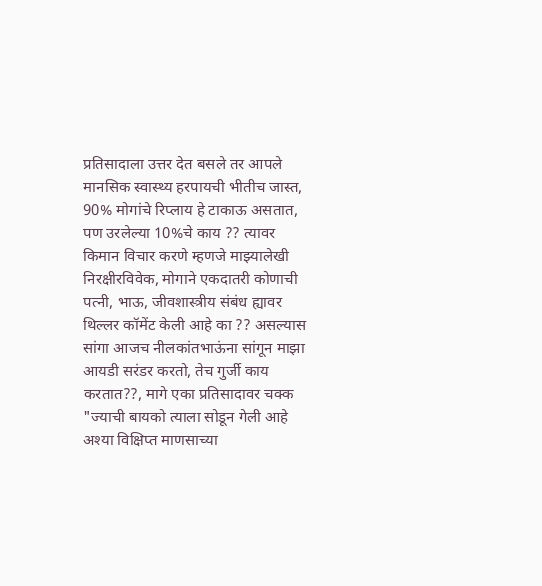प्रतिसादाला उत्तर देत बसले तर आपले मानसिक स्वास्थ्य हरपायची भीतीच जास्त, 90% मोगांचे रिप्लाय हे टाकाऊ असतात, पण उरलेल्या 10%चे काय ?? त्यावर किमान विचार करणे म्हणजे माझ्यालेखी निरक्षीरविवेक, मोगाने एकदातरी कोणाची पत्नी, भाऊ, जीवशास्त्रीय संबंध ह्यावर थिल्लर कॉमेंट केली आहे का ?? असल्यास सांगा आजच नीलकांतभाऊंना सांगून माझा आयडी सरंडर करतो, तेच गुर्जी काय करतात??, मागे एका प्रतिसादावर चक्क "ज्याची बायको त्याला सोडून गेली आहे अश्या विक्षिप्त माणसाच्या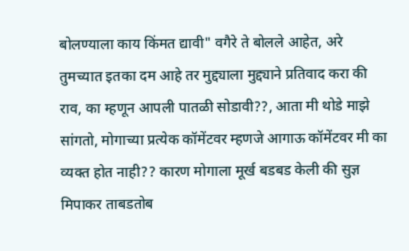बोलण्याला काय किंमत द्यावी" वगैरे ते बोलले आहेत, अरे तुमच्यात इतका दम आहे तर मुद्द्याला मुद्द्याने प्रतिवाद करा की राव, का म्हणून आपली पातळी सोडावी??, आता मी थोडे माझे सांगतो, मोगाच्या प्रत्येक कॉमेंटवर म्हणजे आगाऊ कॉमेंटवर मी का व्यक्त होत नाही?? कारण मोगाला मूर्ख बडबड केली की सुज्ञ मिपाकर ताबडतोब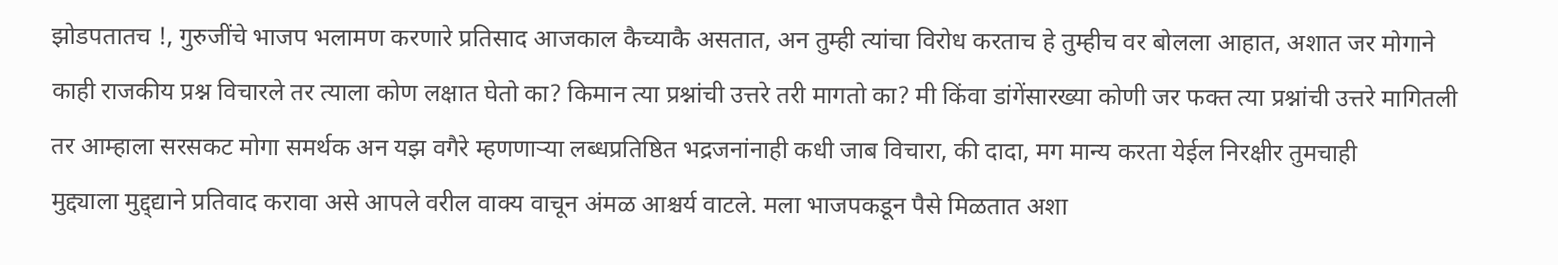झोडपतातच !, गुरुजींचे भाजप भलामण करणारे प्रतिसाद आजकाल कैच्याकै असतात, अन तुम्ही त्यांचा विरोध करताच हे तुम्हीच वर बोलला आहात, अशात जर मोगाने काही राजकीय प्रश्न विचारले तर त्याला कोण लक्षात घेतो का? किमान त्या प्रश्नांची उत्तरे तरी मागतो का? मी किंवा डांगेंसारख्या कोणी जर फक्त त्या प्रश्नांची उत्तरे मागितली तर आम्हाला सरसकट मोगा समर्थक अन यझ वगैरे म्हणणाऱ्या लब्धप्रतिष्ठित भद्रजनांनाही कधी जाब विचारा, की दादा, मग मान्य करता येईल निरक्षीर तुमचाही
मुद्द्याला मुद्द्द्याने प्रतिवाद करावा असे आपले वरील वाक्य वाचून अंमळ आश्चर्य वाटले. मला भाजपकडून पैसे मिळतात अशा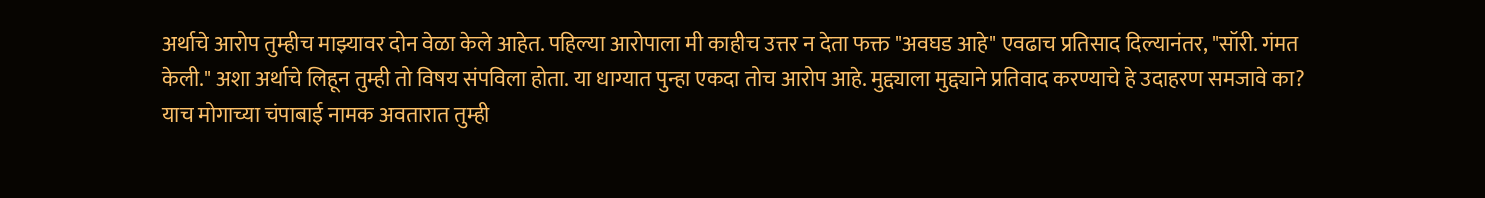अर्थाचे आरोप तुम्हीच माझ्यावर दोन वेळा केले आहेत. पहिल्या आरोपाला मी काहीच उत्तर न देता फक्त "अवघड आहे" एवढाच प्रतिसाद दिल्यानंतर, "सॉरी. गंमत केली." अशा अर्थाचे लिहून तुम्ही तो विषय संपविला होता. या धाग्यात पुन्हा एकदा तोच आरोप आहे. मुद्द्याला मुद्द्याने प्रतिवाद करण्याचे हे उदाहरण समजावे का? याच मोगाच्या चंपाबाई नामक अवतारात तुम्ही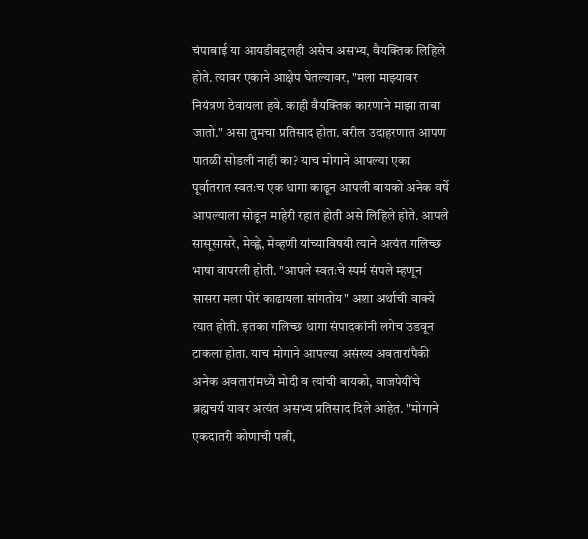चंपाबाई या आयडीबद्दलही असेच असभ्य, वैयक्तिक लिहिले होते. त्यावर एकाने आक्षेप घेतल्यावर, "मला माझ्यावर नियंत्रण ठेवायला हवे. काही वैयक्तिक कारणाने माझा ताबा जातो." असा तुमचा प्रतिसाद होता. वरील उदाहरणात आपण पातळी सोडली नाही का? याच मोगाने आपल्या एका पूर्वातरात स्वतःच एक धागा काढून आपली बायको अनेक वर्षे आपल्याला सोडून माहेरी रहात होती असे लिहिले होते. आपले सासूसासरे, मेव्ह्णे, मेव्हणी यांच्याविषयी त्याने अत्यंत गलिच्छ भाषा वापरली होती. "आपले स्वतःचे स्पर्म संपले म्हणून सासरा मला पोरं काढायला सांगतोय" अशा अर्थाची वाक्ये त्यात होती. इतका गलिच्छ धागा संपादकांनी लगेच उडवून टाकला होता. याच मोगाने आपल्या असंख्य अवतारांपैकी अनेक अवतारांमध्ये मोदी व त्यांची बायको, वाजपेयींचे ब्रह्मचर्य यावर अत्यंत असभ्य प्रतिसाद दिले आहेत. "मोगाने एकदातरी कोणाची पत्नी,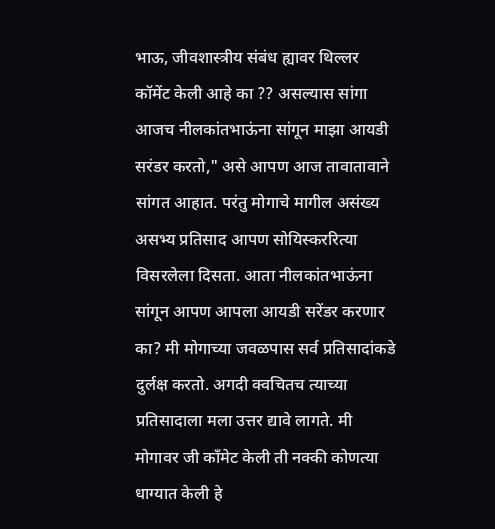भाऊ, जीवशास्त्रीय संबंध ह्यावर थिल्लर कॉमेंट केली आहे का ?? असल्यास सांगा आजच नीलकांतभाऊंना सांगून माझा आयडी सरंडर करतो," असे आपण आज तावातावाने सांगत आहात. परंतु मोगाचे मागील असंख्य असभ्य प्रतिसाद आपण सोयिस्कररित्या विसरलेला दिसता. आता नीलकांतभाऊंना सांगून आपण आपला आयडी सरेंडर करणार का? मी मोगाच्या जवळपास सर्व प्रतिसादांकडे दुर्लक्ष करतो. अगदी क्वचितच त्याच्या प्रतिसादाला मला उत्तर द्यावे लागते. मी मोगावर जी काँमेट केली ती नक्की कोणत्या धाग्यात केली हे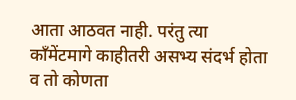आता आठवत नाही. परंतु त्या काँमेंटमागे काहीतरी असभ्य संदर्भ होता व तो कोणता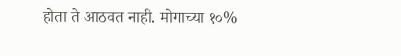होता ते आठवत नाही. मोगाच्या १०%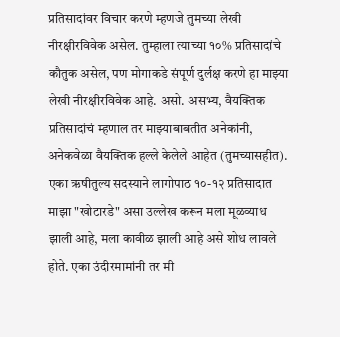प्रतिसादांवर विचार करणे म्हणजे तुमच्या लेखी नीरक्षीरविवेक असेल. तुम्हाला त्याच्या १०% प्रतिसादांचे कौतुक असेल, पण मोगाकडे संपूर्ण दुर्लक्ष करणे हा माझ्या लेखी नीरक्षीरविवेक आहे. असो. असभ्य, वैयक्तिक प्रतिसादांचं म्हणाल तर माझ्याबाबतीत अनेकांनी, अनेकवेळा वैयक्तिक हल्ले केलेले आहेत (तुमच्यासहीत). एका ऋषीतुल्य सदस्याने लागोपाठ १०-१२ प्रतिसादात माझा "खोटारडे" असा उल्लेख करून मला मूळव्याध झाली आहे, मला कावीळ झाली आहे असे शोध लावले होते. एका उंदीरमामांनी तर मी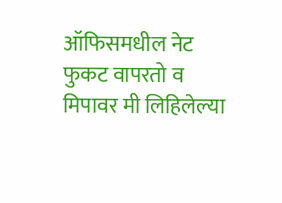ऑफिसमधील नेट फुकट वापरतो व मिपावर मी लिहिलेल्या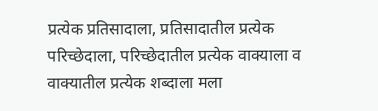प्रत्येक प्रतिसादाला, प्रतिसादातील प्रत्येक परिच्छेदाला, परिच्छेदातील प्रत्येक वाक्याला व वाक्यातील प्रत्येक शब्दाला मला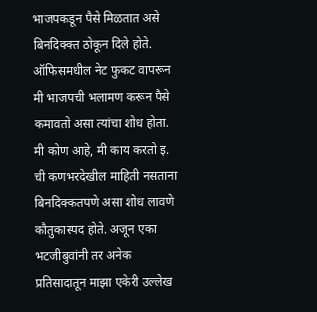भाजपकडून पैसे मिळतात असे बिनदिक्क्त ठोकून दिले होते. ऑफिसमधील नेट फुकट वापरून मी भाजपची भलामण करून पैसे कमावतो असा त्यांचा शोध होता. मी कोण आहे, मी काय करतो इ. ची कणभरदेखील माहिती नसताना बिनदिक्कतपणे असा शोध लावणे कौतुकास्पद होते. अजून एका भटजीबुवांनी तर अनेक प्रतिसादातून माझा एकेरी उल्लेख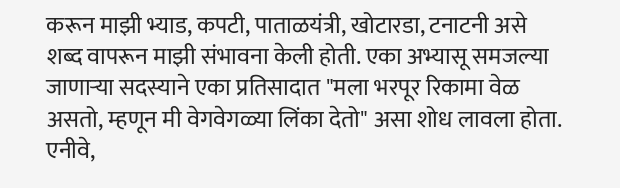करून माझी भ्याड, कपटी, पाताळयंत्री, खोटारडा, टनाटनी असे शब्द वापरून माझी संभावना केली होती. एका अभ्यासू समजल्या जाणार्‍या सदस्याने एका प्रतिसादात "मला भरपूर रिकामा वेळ असतो, म्हणून मी वेगवेगळ्या लिंका देतो" असा शोध लावला होता. एनीवे,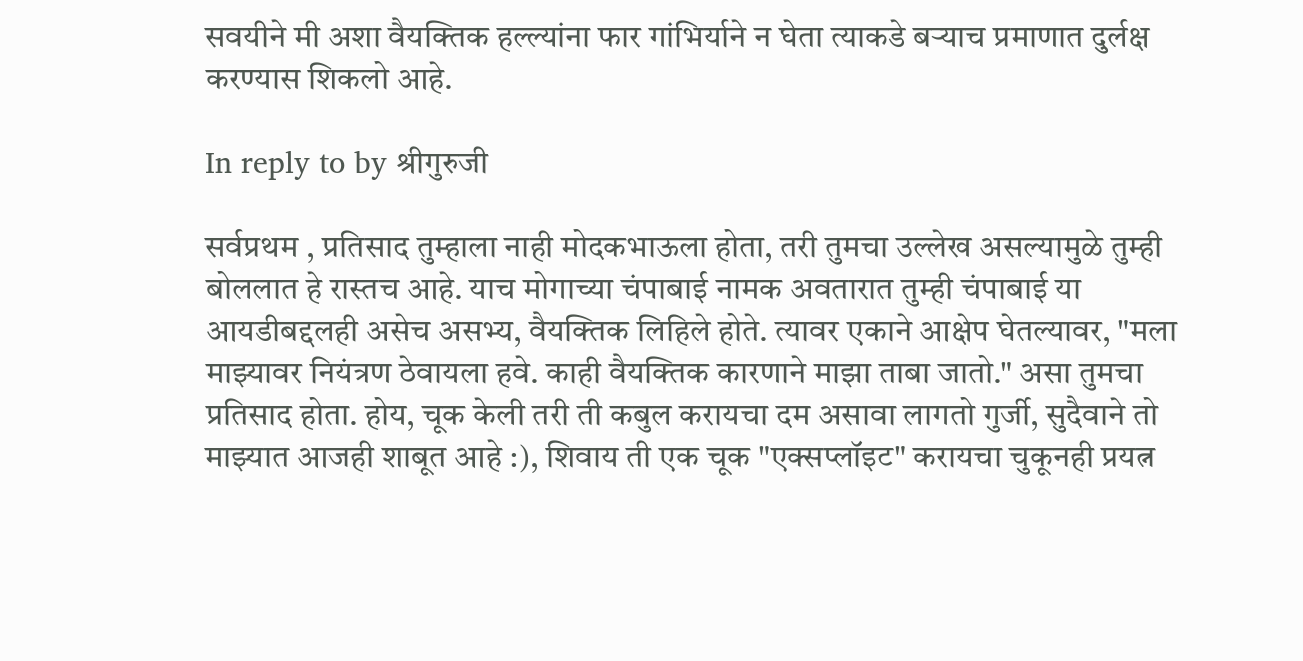सवयीने मी अशा वैयक्तिक हल्ल्यांना फार गांभिर्याने न घेता त्याकडे बर्‍याच प्रमाणात दुर्लक्ष करण्यास शिकलो आहे.

In reply to by श्रीगुरुजी

सर्वप्रथम , प्रतिसाद तुम्हाला नाही मोदकभाऊला होता, तरी तुमचा उल्लेख असल्यामुळे तुम्ही बोललात हे रास्तच आहे. याच मोगाच्या चंपाबाई नामक अवतारात तुम्ही चंपाबाई या आयडीबद्दलही असेच असभ्य, वैयक्तिक लिहिले होते. त्यावर एकाने आक्षेप घेतल्यावर, "मला माझ्यावर नियंत्रण ठेवायला हवे. काही वैयक्तिक कारणाने माझा ताबा जातो." असा तुमचा प्रतिसाद होता. होय, चूक केली तरी ती कबुल करायचा दम असावा लागतो गुर्जी, सुदैवाने तो माझ्यात आजही शाबूत आहे :), शिवाय ती एक चूक "एक्सप्लॉइट" करायचा चुकूनही प्रयत्न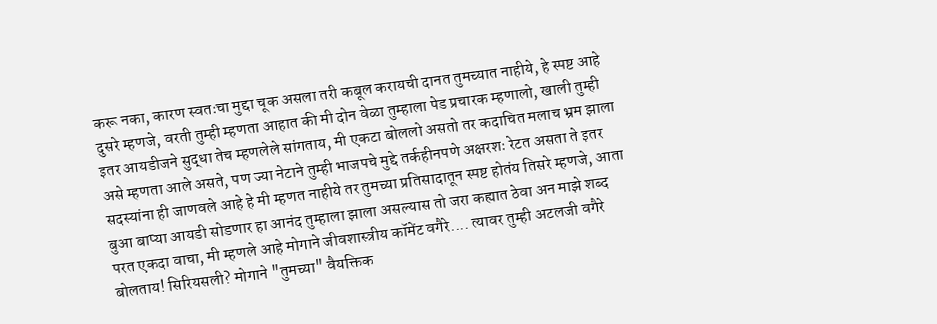करू नका, कारण स्वतःचा मुद्दा चूक असला तरी कबूल करायची दानत तुमच्यात नाहीये, हे स्पष्ट आहे दुसरे म्हणजे, वरती तुम्ही म्हणता आहात की मी दोन वेळा तुम्हाला पेड प्रचारक म्हणालो, खाली तुम्ही इतर आयडीजने सुद्धा तेच म्हणलेले सांगताय, मी एकटा बोललो असतो तर कदाचित मलाच भ्रम झाला असे म्हणता आले असते, पण ज्या नेटाने तुम्ही भाजपचे मुद्दे तर्कहीनपणे अक्षरशः रेटत असता ते इतर सदस्यांना ही जाणवले आहे हे मी म्हणत नाहीये तर तुमच्या प्रतिसादातून स्पष्ट होतंय तिसरे म्हणजे, आता बुआ बाप्या आयडी सोडणार हा आनंद तुम्हाला झाला असल्यास तो जरा कह्यात ठेवा अन माझे शब्द परत एकदा वाचा, मी म्हणले आहे मोगाने जीवशास्त्रीय कॉमेंट वगैरे.... त्यावर तुम्ही अटलजी वगैरे बोलताय! सिरियसली? मोगाने "तुमच्या" वैयक्तिक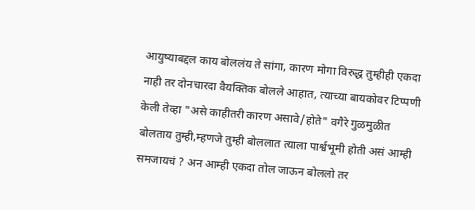आयुष्याबद्दल काय बोललंय ते सांगा, कारण मोगा विरुद्ध तुम्हीही एकदा नाही तर दोनचारदा वैयक्तिक बोलले आहात, त्याच्या बायकोवर टिप्पणी केली तेव्हा "असे काहीतरी कारण असावे/होते" वगैरे गुळमुळीत बोलताय तुम्ही,म्हणजे तुम्ही बोललात त्याला पार्श्वभूमी होती असं आम्ही समजायचं ? अन आम्ही एकदा तोल जाऊन बोललो तर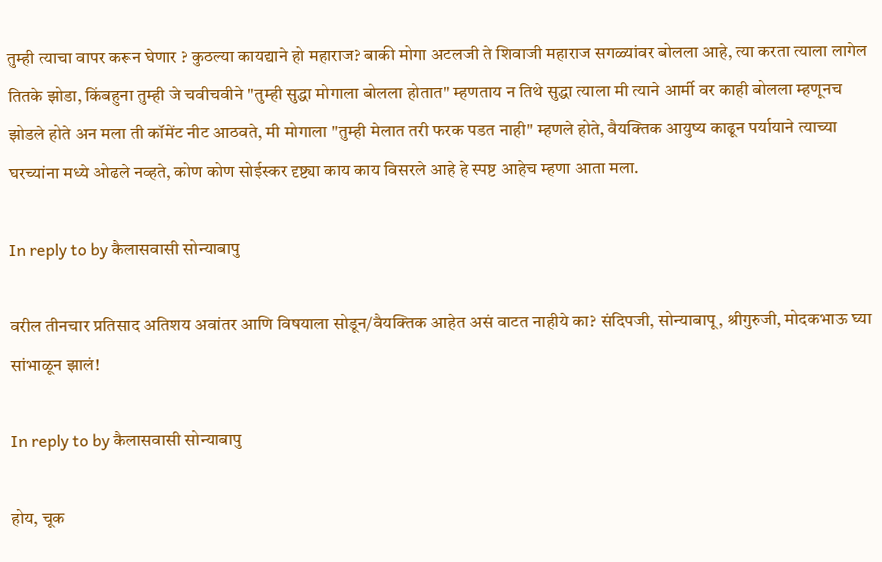तुम्ही त्याचा वापर करून घेणार ? कुठल्या कायद्याने हो महाराज? बाकी मोगा अटलजी ते शिवाजी महाराज सगळ्यांवर बोलला आहे, त्या करता त्याला लागेल तितके झोडा, किंबहुना तुम्ही जे चवीचवीने "तुम्ही सुद्धा मोगाला बोलला होतात" म्हणताय न तिथे सुद्धा त्याला मी त्याने आर्मी वर काही बोलला म्हणूनच झोडले होते अन मला ती कॉमेंट नीट आठवते, मी मोगाला "तुम्ही मेलात तरी फरक पडत नाही" म्हणले होते, वैयक्तिक आयुष्य काढून पर्यायाने त्याच्या घरच्यांना मध्ये ओढले नव्हते, कोण कोण सोईस्कर दृष्ट्या काय काय विसरले आहे हे स्पष्ट आहेच म्हणा आता मला.

In reply to by कैलासवासी सोन्याबापु

वरील तीनचार प्रतिसाद अतिशय अवांतर आणि विषयाला सोडून/वैयक्तिक आहेत असं वाटत नाहीये का? संदिपजी, सोन्याबापू, श्रीगुरुजी, मोदकभाऊ घ्या सांभाळून झालं!

In reply to by कैलासवासी सोन्याबापु

होय, चूक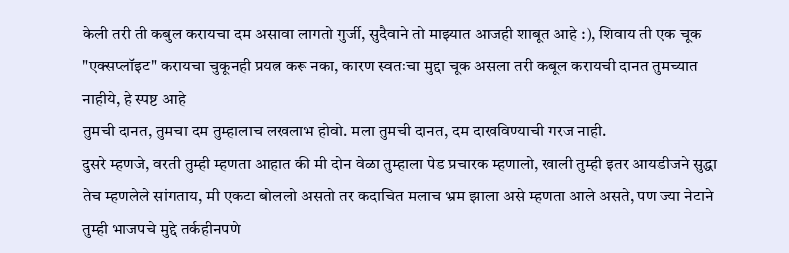केली तरी ती कबुल करायचा दम असावा लागतो गुर्जी, सुदैवाने तो माझ्यात आजही शाबूत आहे :), शिवाय ती एक चूक "एक्सप्लॉइट" करायचा चुकूनही प्रयत्न करू नका, कारण स्वतःचा मुद्दा चूक असला तरी कबूल करायची दानत तुमच्यात नाहीये, हे स्पष्ट आहे
तुमची दानत, तुमचा दम तुम्हालाच लखलाभ होवो. मला तुमची दानत, दम दाखविण्याची गरज नाही.
दुसरे म्हणजे, वरती तुम्ही म्हणता आहात की मी दोन वेळा तुम्हाला पेड प्रचारक म्हणालो, खाली तुम्ही इतर आयडीजने सुद्धा तेच म्हणलेले सांगताय, मी एकटा बोललो असतो तर कदाचित मलाच भ्रम झाला असे म्हणता आले असते, पण ज्या नेटाने तुम्ही भाजपचे मुद्दे तर्कहीनपणे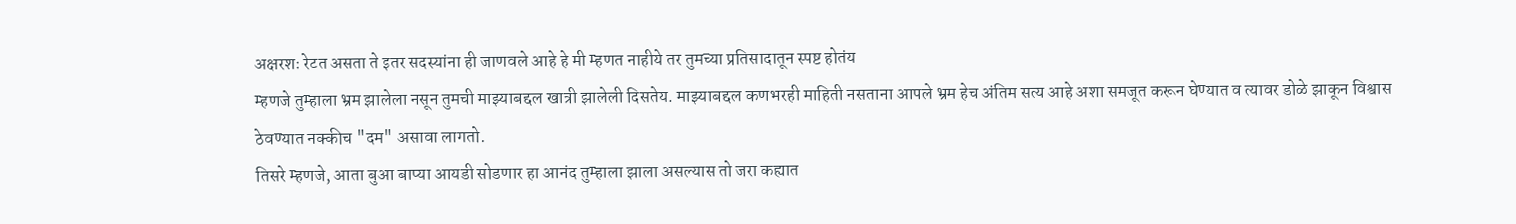अक्षरशः रेटत असता ते इतर सदस्यांना ही जाणवले आहे हे मी म्हणत नाहीये तर तुमच्या प्रतिसादातून स्पष्ट होतंय
म्हणजे तुम्हाला भ्रम झालेला नसून तुमची माझ्याबद्दल खात्री झालेली दिसतेय. माझ्याबद्दल कणभरही माहिती नसताना आपले भ्रम हेच अंतिम सत्य आहे अशा समजूत करून घेण्यात व त्यावर डोळे झाकून विश्वास ठेवण्यात नक्कीच "दम" असावा लागतो.
तिसरे म्हणजे, आता बुआ बाप्या आयडी सोडणार हा आनंद तुम्हाला झाला असल्यास तो जरा कह्यात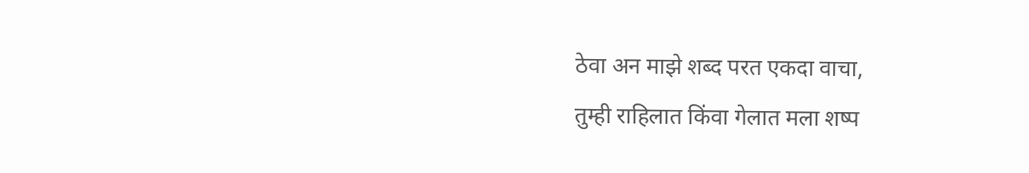ठेवा अन माझे शब्द परत एकदा वाचा,
तुम्ही राहिलात किंवा गेलात मला शष्प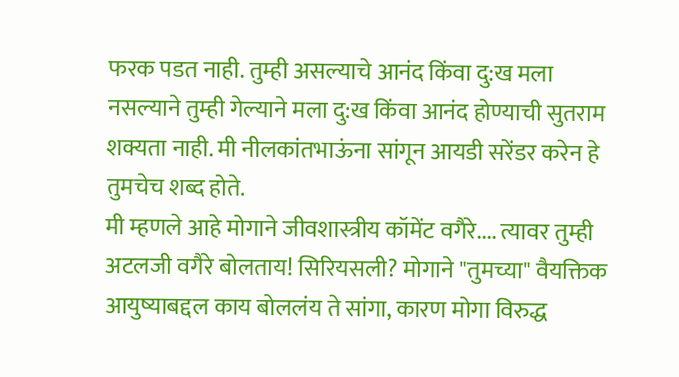फरक पडत नाही. तुम्ही असल्याचे आनंद किंवा दु:ख मला नसल्याने तुम्ही गेल्याने मला दु:ख किंवा आनंद होण्याची सुतराम शक्यता नाही. मी नीलकांतभाऊंना सांगून आयडी सरेंडर करेन हे तुमचेच शब्द होते.
मी म्हणले आहे मोगाने जीवशास्त्रीय कॉमेंट वगैरे.... त्यावर तुम्ही अटलजी वगैरे बोलताय! सिरियसली? मोगाने "तुमच्या" वैयक्तिक आयुष्याबद्दल काय बोललंय ते सांगा, कारण मोगा विरुद्ध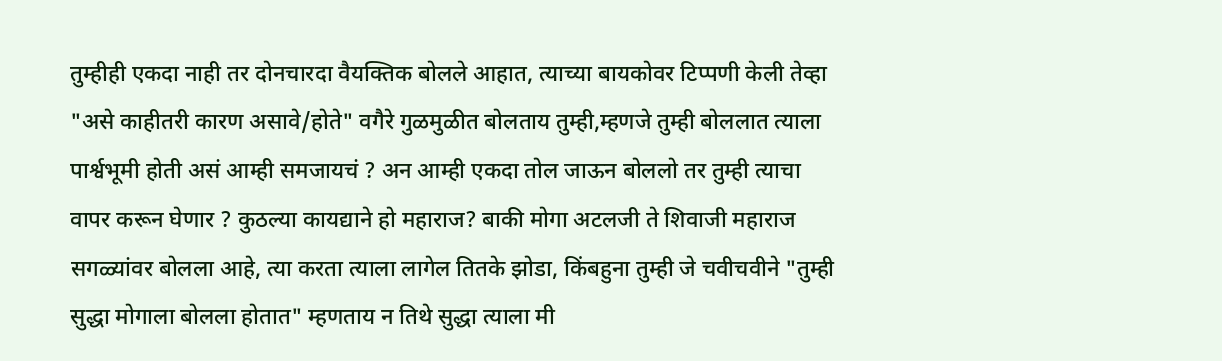तुम्हीही एकदा नाही तर दोनचारदा वैयक्तिक बोलले आहात, त्याच्या बायकोवर टिप्पणी केली तेव्हा "असे काहीतरी कारण असावे/होते" वगैरे गुळमुळीत बोलताय तुम्ही,म्हणजे तुम्ही बोललात त्याला पार्श्वभूमी होती असं आम्ही समजायचं ? अन आम्ही एकदा तोल जाऊन बोललो तर तुम्ही त्याचा वापर करून घेणार ? कुठल्या कायद्याने हो महाराज? बाकी मोगा अटलजी ते शिवाजी महाराज सगळ्यांवर बोलला आहे, त्या करता त्याला लागेल तितके झोडा, किंबहुना तुम्ही जे चवीचवीने "तुम्ही सुद्धा मोगाला बोलला होतात" म्हणताय न तिथे सुद्धा त्याला मी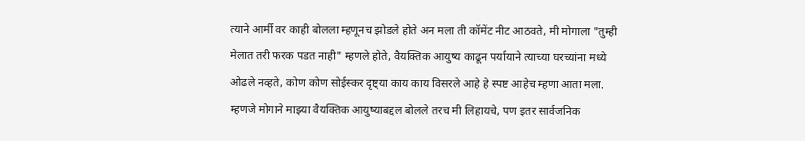त्याने आर्मी वर काही बोलला म्हणूनच झोडले होते अन मला ती कॉमेंट नीट आठवते, मी मोगाला "तुम्ही मेलात तरी फरक पडत नाही" म्हणले होते, वैयक्तिक आयुष्य काढून पर्यायाने त्याच्या घरच्यांना मध्ये ओढले नव्हते, कोण कोण सोईस्कर दृष्ट्या काय काय विसरले आहे हे स्पष्ट आहेच म्हणा आता मला.
म्हणजे मोगाने माझ्या वैयक्तिक आयुष्याबद्दल बोलले तरच मी लिहायचे, पण इतर सार्वजनिक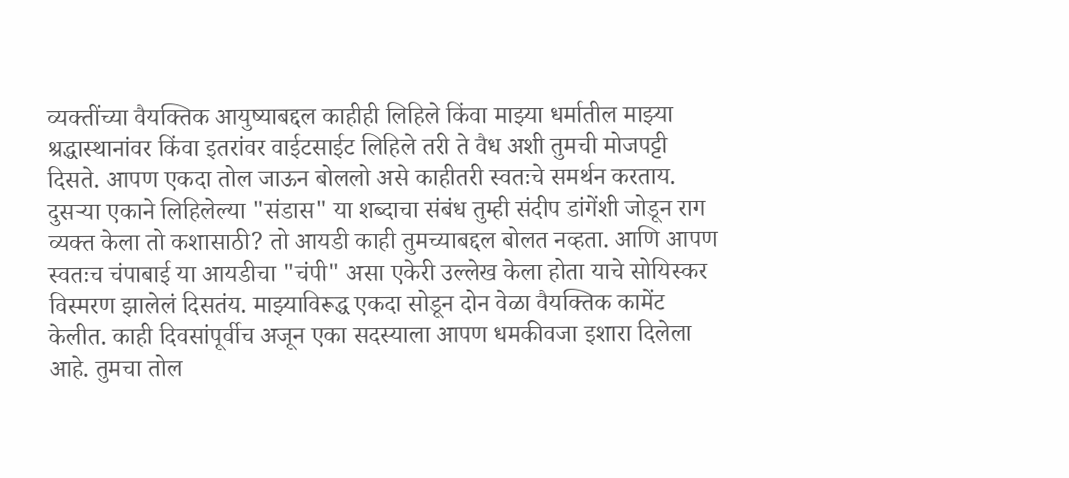व्यक्तींच्या वैयक्तिक आयुष्याबद्दल काहीही लिहिले किंवा माझ्या धर्मातील माझ्या श्रद्धास्थानांवर किंवा इतरांवर वाईटसाईट लिहिले तरी ते वैध अशी तुमची मोजपट्टी दिसते. आपण एकदा तोल जाऊन बोललो असे काहीतरी स्वतःचे समर्थन करताय. दुसर्‍या एकाने लिहिलेल्या "संडास" या शब्दाचा संबंध तुम्ही संदीप डांगेंशी जोडून राग व्यक्त केला तो कशासाठी? तो आयडी काही तुमच्याबद्दल बोलत नव्हता. आणि आपण स्वतःच चंपाबाई या आयडीचा "चंपी" असा एकेरी उल्लेख केला होता याचे सोयिस्कर विस्मरण झालेलं दिसतंय. माझ्याविरूद्ध एकदा सोडून दोन वेळा वैयक्तिक कामेंट केलीत. काही दिवसांपूर्वीच अजून एका सदस्याला आपण धमकीवजा इशारा दिलेला आहे. तुमचा तोल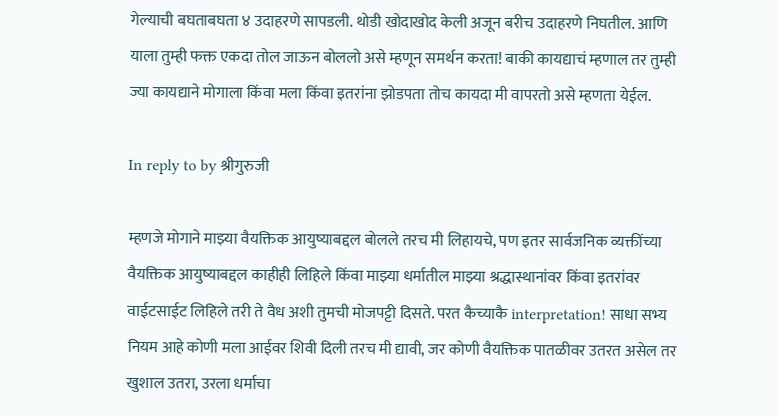गेल्याची बघताबघता ४ उदाहरणे सापडली. थोडी खोदाखोद केली अजून बरीच उदाहरणे निघतील. आणि याला तुम्ही फक्त एकदा तोल जाऊन बोललो असे म्हणून समर्थन करता! बाकी कायद्याचं म्हणाल तर तुम्ही ज्या कायद्याने मोगाला किंवा मला किंवा इतरांना झोडपता तोच कायदा मी वापरतो असे म्हणता येईल.

In reply to by श्रीगुरुजी

म्हणजे मोगाने माझ्या वैयक्तिक आयुष्याबद्दल बोलले तरच मी लिहायचे, पण इतर सार्वजनिक व्यक्तींच्या वैयक्तिक आयुष्याबद्दल काहीही लिहिले किंवा माझ्या धर्मातील माझ्या श्रद्धास्थानांवर किंवा इतरांवर वाईटसाईट लिहिले तरी ते वैध अशी तुमची मोजपट्टी दिसते. परत कैच्याकै interpretation! साधा सभ्य नियम आहे कोणी मला आईवर शिवी दिली तरच मी द्यावी, जर कोणी वैयक्तिक पातळीवर उतरत असेल तर खुशाल उतरा, उरला धर्माचा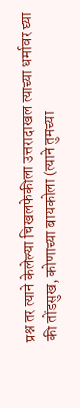प्रश्न तर त्याने केलेल्या चिखलफेकीला उत्तरादाखल त्याच्या धर्मावर घ्या की तोंडसुख, कोणाच्या बायकोला (त्याने तुमच्या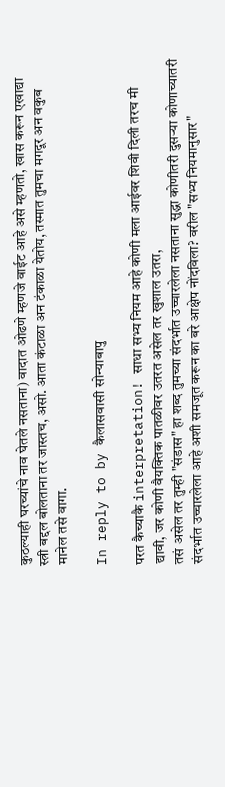कुठल्याही घरच्यांचे नाव घेतले नसताना) वादात ओढणे म्हणजे वाईट आहे असे म्हणतो, खास करून एखाद्या स्त्री बद्दल बोलताना तर जास्तच, असो. आता कंटाळा अन टंकाळा येतोय, तस्मात तुमचा मगदूर अन वकुब मानेल तसे वागा.

In reply to by कैलासवासी सोन्याबापु

परत कैच्याकै interpretation! साधा सभ्य नियम आहे कोणी मला आईवर शिवी दिली तरच मी द्यावी, जर कोणी वैयक्तिक पातळीवर उतरत असेल तर खुशाल उतरा,
तसं असेल तर तुम्ही "संडास" हा शब्द तुमच्या संदर्भात उच्चारलेला नसताना सुद्धा कोणीतरी दुसर्‍या कोणाच्यातरी संदर्भात उच्चारलेला आहे अशी समजूत करून का बरे आक्षेप नोंदविला? वरील "सभ्य नियमानुसार"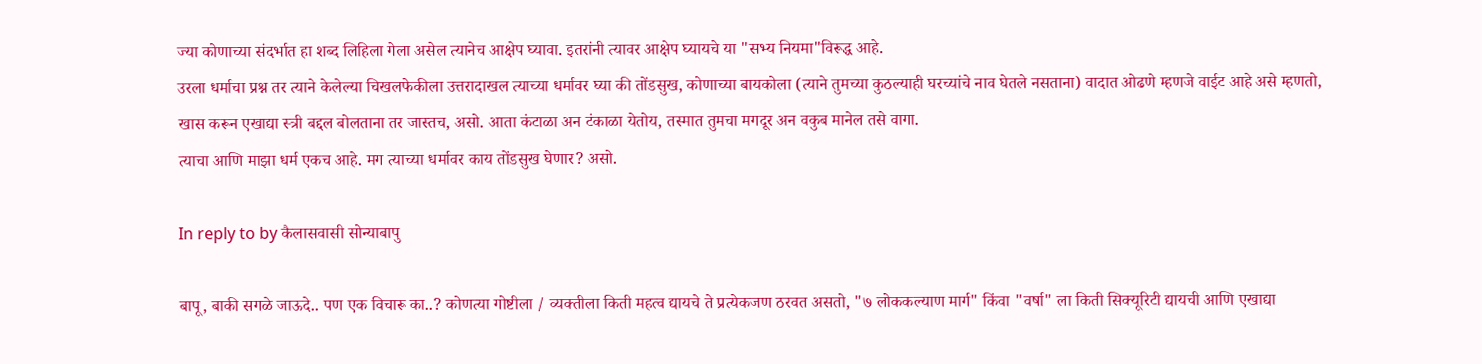ज्या कोणाच्या संदर्भात हा शब्द लिहिला गेला असेल त्यानेच आक्षेप घ्यावा. इतरांनी त्यावर आक्षेप घ्यायचे या "सभ्य नियमा"विरूद्ध आहे.
उरला धर्माचा प्रश्न तर त्याने केलेल्या चिखलफेकीला उत्तरादाखल त्याच्या धर्मावर घ्या की तोंडसुख, कोणाच्या बायकोला (त्याने तुमच्या कुठल्याही घरच्यांचे नाव घेतले नसताना) वादात ओढणे म्हणजे वाईट आहे असे म्हणतो, खास करून एखाद्या स्त्री बद्दल बोलताना तर जास्तच, असो. आता कंटाळा अन टंकाळा येतोय, तस्मात तुमचा मगदूर अन वकुब मानेल तसे वागा.
त्याचा आणि माझा धर्म एकच आहे. मग त्याच्या धर्मावर काय तोंडसुख घेणार? असो.

In reply to by कैलासवासी सोन्याबापु

बापू, बाकी सगळे जाऊदे.. पण एक विचारू का..? कोणत्या गोष्टीला / व्यक्तीला किती महत्व द्यायचे ते प्रत्येकजण ठरवत असतो, "७ लोककल्याण मार्ग" किंवा "वर्षा" ला किती सिक्यूरिटी द्यायची आणि एखाद्या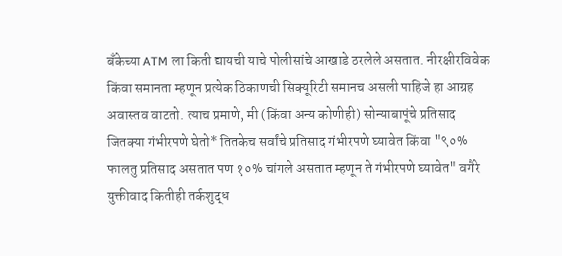बँकेच्या ATM ला किती द्यायची याचे पोलीसांचे आखाडे ठरलेले असतात. नीरक्षीरविवेक किंवा समानता म्हणून प्रत्येक ठिकाणची सिक्यूरिटी समानच असली पाहिजे हा आग्रह अवास्तव वाटतो. त्याच प्रमाणे, मी (किंवा अन्य कोणीही) सोन्याबापूंचे प्रतिसाद जितक्या गंभीरपणे घेतो* तितकेच सर्वांचे प्रतिसाद गंभीरपणे घ्यावेत किंवा "९०% फालतु प्रतिसाद असतात पण १०% चांगले असतात म्हणून ते गंभीरपणे घ्यावेत" वगैरे युक्तीवाद कितीही तर्कशुद्ध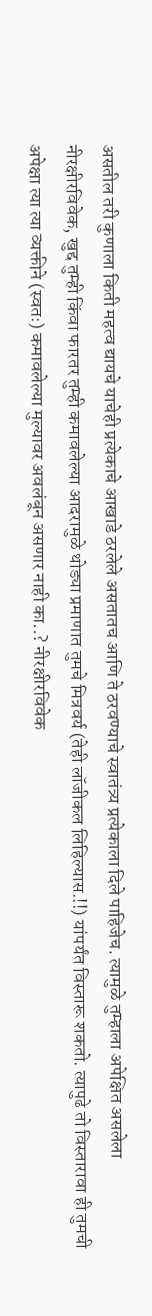असतील तरी कुणाला किती महत्व द्यायचे याचेही प्रत्येकाचे आखाडे ठरलेले असतातच आणि ते ठरवण्याचे स्वातंत्र्य प्रत्येकाला दिले पाहिजेच. त्यामुळे तुम्हाला अपेक्षित असलेला नीरक्षीरविवेक, खुद्द तुम्ही किंवा फारतर तुम्ही कमावलेल्या आदरामुळे थोड्या प्रमाणात तुमचे मित्रवर्य (तेही लॉजीकल लिहिल्यास.!!) यांपर्यंत विस्तारू शकतो. त्यापुढे तो विस्तारावा ही तुमची अपेक्षा त्या त्या व्यक्तीने (स्वतः) कमावलेल्या मुल्यावर अवलंबून असणार नाही का..? नीरक्षीरविवेक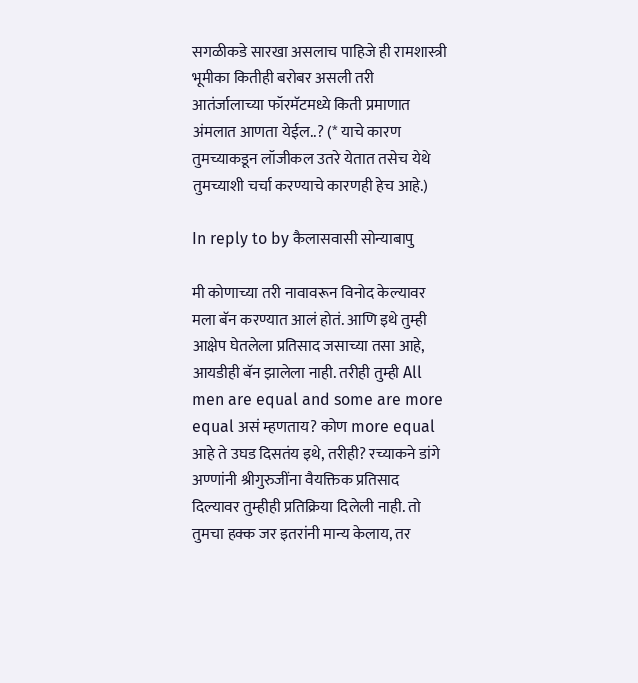सगळीकडे सारखा असलाच पाहिजे ही रामशास्त्री भूमीका कितीही बरोबर असली तरी आतंर्जालाच्या फॉरमॅटमध्ये किती प्रमाणात अंमलात आणता येईल..? (* याचे कारण तुमच्याकडून लॉजीकल उतरे येतात तसेच येथे तुमच्याशी चर्चा करण्याचे कारणही हेच आहे.)

In reply to by कैलासवासी सोन्याबापु

मी कोणाच्या तरी नावावरून विनोद केल्यावर मला बॅन करण्यात आलं होतं. आणि इथे तुम्ही आक्षेप घेतलेला प्रतिसाद जसाच्या तसा आहे, आयडीही बॅन झालेला नाही. तरीही तुम्ही All men are equal and some are more equal असं म्हणताय? कोण more equal आहे ते उघड दिसतंय इथे, तरीही? रच्याकने डांगे अण्णांनी श्रीगुरुजींना वैयक्तिक प्रतिसाद दिल्यावर तुम्हीही प्रतिक्रिया दिलेली नाही. तो तुमचा हक्क जर इतरांनी मान्य केलाय, तर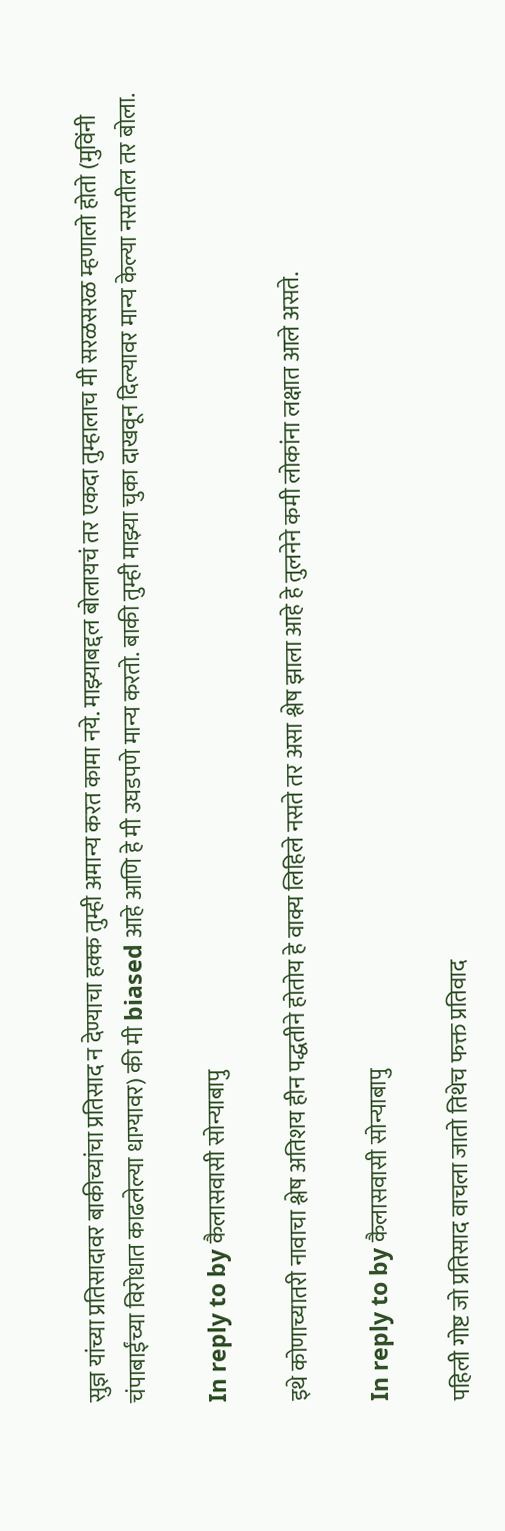सुज्ञ यांच्या प्रतिसादावर बाकीच्यांचा प्रतिसाद न देण्याचा हक्क तुम्ही अमान्य करत कामा नये. माझ्याबद्दल बोलायचं तर एकदा तुम्हालाच मी सरळसरळ म्हणालो होतो (मुविंनी चंपाबाईंच्या विरोधात काढलेल्या धाग्यावर) की मी biased आहे आणि हे मी उघडपणे मान्य करतो. बाकी तुम्ही माझ्या चुका दाखवून दिल्यावर मान्य केल्या नसतील तर बोला.

In reply to by कैलासवासी सोन्याबापु

इथे कोणाच्यातरी नावाचा श्लेष अतिशय हीन पद्धतीने होतोय हे वाक्य लिहिले नसते तर असा श्लेष झाला आहे हे तुलनेने कमी लोकांना लक्षात आले असते.

In reply to by कैलासवासी सोन्याबापु

पहिली गोष्ट जो प्रतिसाद वाचला जातो तिथेच फक्त प्रतिवाद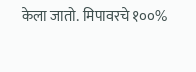केला जातो. मिपावरचे १००%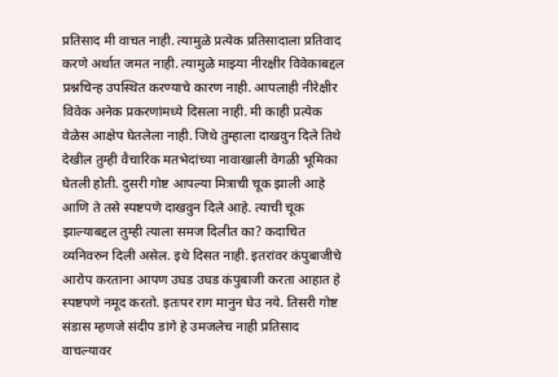प्रतिसाद मी वाचत नाही. त्यामुळे प्रत्येक प्रतिसादाला प्रतिवाद करणे अर्थात जमत नाही. त्यामुळे माझ्या नीरक्षीर विवेकाबद्दल प्रश्नचिन्ह उपस्थित करण्याचे कारण नाही. आपलाही नीरेक्षीर विवेक अनेक प्रकरणांमध्ये दिसला नाही. मी काही प्रत्येक वेळेस आक्षेप घेतलेला नाही. जिथे तुम्हाला दाखवुन दिले तिथे देखील तुम्ही वैचारिक मतभेदांच्या नावाखाली वेगळी भूमिका घेतली होती. दुसरी गोष्ट आपल्या मित्राची चूक झाली आहे आणि ते तसे स्पष्टपणे दाखवुन दिले आहे. त्याची चूक झाल्याबद्दल तुम्ही त्याला समज दिलीत का? कदाचित व्यनिवरुन दिली असेल. इथे दिसत नाही. इतरांवर कंपुबाजीचे आरोप करताना आपण उघड उघड कंपुबाजी करता आहात हे स्पष्टपणे नमूद करतो. इतःपर राग मानुन घेउ नये. तिसरी गोष्ट संडास म्हणजे संदीप डांगे हे उमजलेच नाही प्रतिसाद वाचल्यावर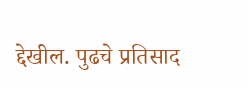द्देखील. पुढचे प्रतिसाद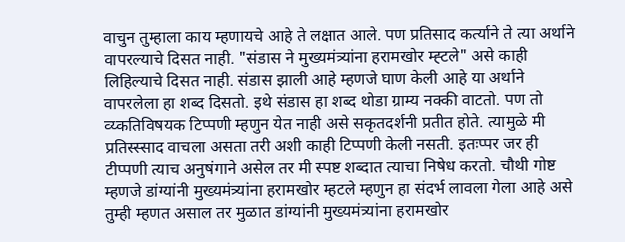वाचुन तुम्हाला काय म्हणायचे आहे ते लक्षात आले. पण प्रतिसाद कर्त्याने ते त्या अर्थाने वापरल्याचे दिसत नाही. "संडास ने मुख्यमंत्र्यांना हरामखोर म्ह्टले" असे काही लिहिल्याचे दिसत नाही. संडास झाली आहे म्हणजे घाण केली आहे या अर्थाने वापरलेला हा शब्द दिसतो. इथे संडास हा शब्द थोडा ग्राम्य नक्की वाटतो. पण तो व्य्कतिविषयक टिप्पणी म्हणुन येत नाही असे सकृतदर्शनी प्रतीत होते. त्यामुळे मी प्रतिस्स्साद वाचला असता तरी अशी काही टिप्पणी केली नसती. इतःप्पर जर ही टीप्पणी त्याच अनुषंगाने असेल तर मी स्पष्ट शब्दात त्याचा निषेध करतो. चौथी गोष्ट म्हणजे डांग्यांनी मुख्यमंत्र्यांना हरामखोर म्हटले म्हणुन हा संदर्भ लावला गेला आहे असे तुम्ही म्हणत असाल तर मुळात डांग्यांनी मुख्यमंत्र्यांना हरामखोर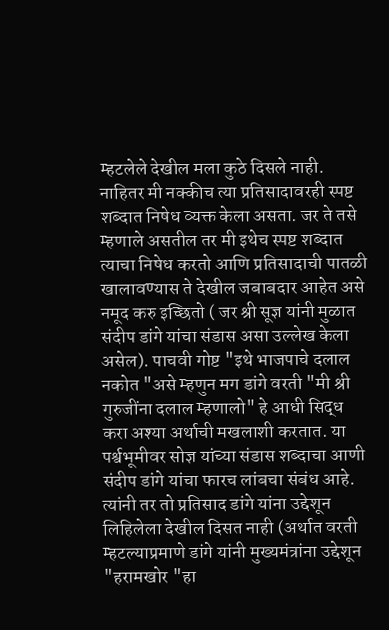म्हटलेले देखील मला कुठे दिसले नाही. नाहितर मी नक्कीच त्या प्रतिसादावरही स्पष्ट शब्दात निषेध व्यक्त केला असता. जर ते तसे म्हणाले असतील तर मी इथेच स्पष्ट शब्दात त्याचा निषेध करतो आणि प्रतिसादाची पातळी खालावण्यास ते देखील जबाबदार आहेत असे नमूद करु इच्छितो ( जर श्री सूज्ञ यांनी मुळात संदीप डांगे यांचा संडास असा उल्लेख केला असेल). पाचवी गोष्ट "इथे भाजपाचे दलाल नकोत "असे म्हणुन मग डांगे वरती "मी श्री गुरुजींना दलाल म्हणालो" हे आधी सिद्ध करा अश्या अर्थाची मखलाशी करतात. या पर्श्वभूमीवर सोज्ञ यांच्या संडास शब्दाचा आणी संदीप डांगे यांचा फारच लांबचा संबंध आहे. त्यांनी तर तो प्रतिसाद डांगे यांना उद्देशून लिहिलेला देखील दिसत नाही (अर्थात वरती म्हटल्याप्रमाणे डांगे यांनी मुख्यमंत्रांना उद्देशून "हरामखोर "हा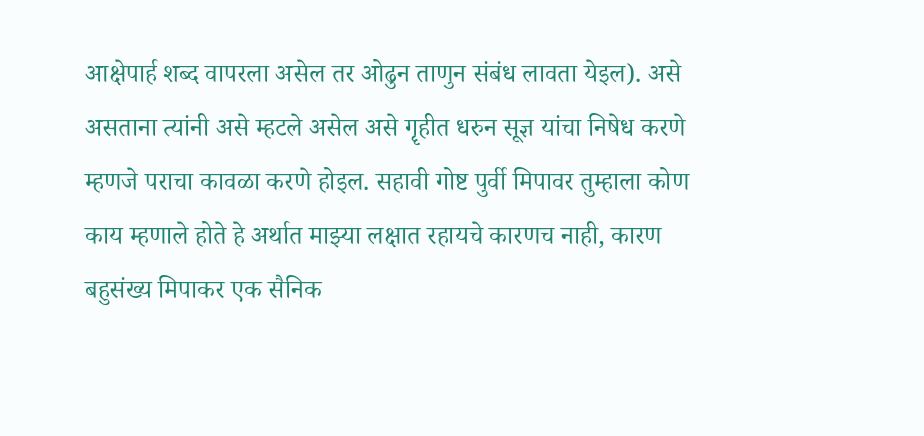आक्षेपार्ह शब्द वापरला असेल तर ओढुन ताणुन संबंध लावता येइल). असे असताना त्यांनी असे म्हटले असेल असे गॄहीत धरुन सूज्ञ यांचा निषेध करणे म्हणजे पराचा कावळा करणे होइल. सहावी गोष्ट पुर्वी मिपावर तुम्हाला कोण काय म्हणाले होते हे अर्थात माझ्या लक्षात रहायचे कारणच नाही, कारण बहुसंख्य मिपाकर एक सैनिक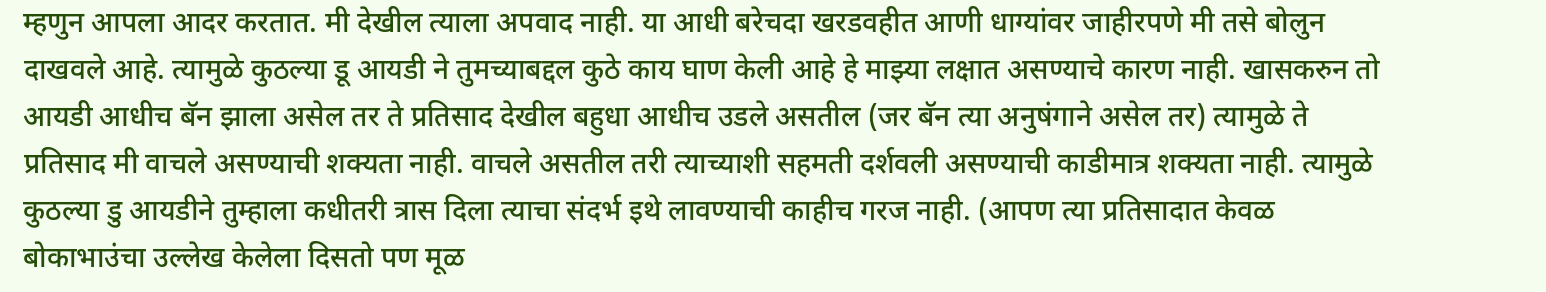म्हणुन आपला आदर करतात. मी देखील त्याला अपवाद नाही. या आधी बरेचदा खरडवहीत आणी धाग्यांवर जाहीरपणे मी तसे बोलुन दाखवले आहे. त्यामुळे कुठल्या डू आयडी ने तुमच्याबद्दल कुठे काय घाण केली आहे हे माझ्या लक्षात असण्याचे कारण नाही. खासकरुन तो आयडी आधीच बॅन झाला असेल तर ते प्रतिसाद देखील बहुधा आधीच उडले असतील (जर बॅन त्या अनुषंगाने असेल तर) त्यामुळे ते प्रतिसाद मी वाचले असण्याची शक्यता नाही. वाचले असतील तरी त्याच्याशी सहमती दर्शवली असण्याची काडीमात्र शक्यता नाही. त्यामुळे कुठल्या डु आयडीने तुम्हाला कधीतरी त्रास दिला त्याचा संदर्भ इथे लावण्याची काहीच गरज नाही. (आपण त्या प्रतिसादात केवळ बोकाभाउंचा उल्लेख केलेला दिसतो पण मूळ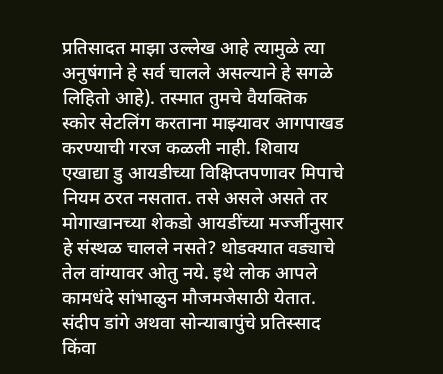प्रतिसादत माझा उल्लेख आहे त्यामुळे त्या अनुषंगाने हे सर्व चालले असल्याने हे सगळे लिहितो आहे). तस्मात तुमचे वैयक्तिक स्कोर सेटलिंग करताना माझ्यावर आगपाखड करण्याची गरज कळली नाही. शिवाय एखाद्या डु आयडीच्या विक्षिप्तपणावर मिपाचे नियम ठरत नसतात. तसे असले असते तर मोगाखानच्या शेकडो आयडींच्या मर्ज्जीनुसार हे संस्थळ चालले नसते? थोडक्यात वड्याचे तेल वांग्यावर ओतु नये. इथे लोक आपले कामधंदे सांभाळुन मौजमजेसाठी येतात. संदीप डांगे अथवा सोन्याबापुंचे प्रतिस्साद किंवा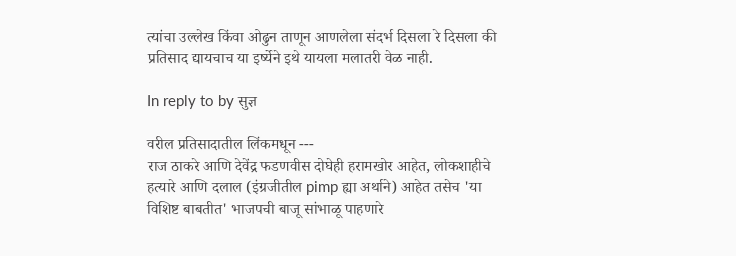त्यांचा उल्लेख किंवा ओढुन ताणून आणलेला संदर्भ दिसला रे दिसला की प्रतिसाद द्यायचाच या इर्ष्येने इथे यायला मलातरी वेळ नाही.

In reply to by सुज्ञ

वरील प्रतिसादातील लिंकमधून ---
राज ठाकरे आणि देवेंद्र फडणवीस दोघेही हरामखोर आहेत, लोकशाहीचे हत्यारे आणि दलाल (इंग्रजीतील pimp ह्या अर्थाने) आहेत तसेच 'या विशिष्ट बाबतीत' भाजपची बाजू सांभाळू पाहणारे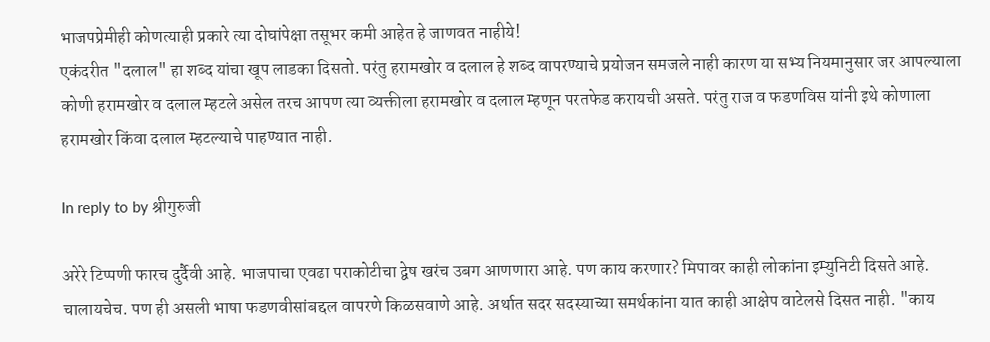भाजपप्रेमीही कोणत्याही प्रकारे त्या दोघांपेक्षा तसूभर कमी आहेत हे जाणवत नाहीये!
एकंदरीत "दलाल" हा शब्द यांचा खूप लाडका दिसतो. परंतु हरामखोर व दलाल हे शब्द वापरण्याचे प्रयोजन समजले नाही कारण या सभ्य नियमानुसार जर आपल्याला कोणी हरामखोर व दलाल म्हटले असेल तरच आपण त्या व्यक्तीला हरामखोर व दलाल म्हणून परतफेड करायची असते. परंतु राज व फडणविस यांनी इथे कोणाला हरामखोर किंवा दलाल म्हटल्याचे पाहण्यात नाही.

In reply to by श्रीगुरुजी

अरेरे टिप्पणी फारच दुर्दैवी आहे. भाजपाचा एवढा पराकोटीचा द्वेष खरंच उबग आणणारा आहे. पण काय करणार? मिपावर काही लोकांना इम्युनिटी दिसते आहे. चालायचेच. पण ही असली भाषा फडणवीसांबद्दल वापरणे किळसवाणे आहे. अर्थात सदर सदस्याच्या समर्थकांना यात काही आक्षेप वाटेलसे दिसत नाही. "काय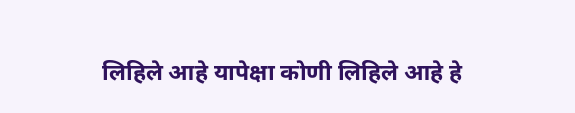लिहिले आहे यापेक्षा कोणी लिहिले आहे हे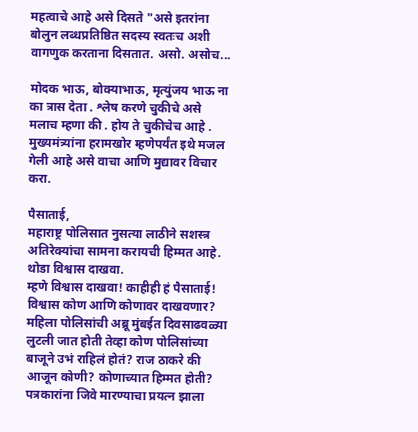महत्वाचे आहे असे दिसते "असे इतरांना बोलुन लब्धप्रतिष्ठित सदस्य स्वतःच अशी वागणुक करताना दिसतात. असो. असोच...

मोदक भाऊ, बोक्याभाऊ, मृत्युंजय भाऊ ना का त्रास देता . श्लेष करणे चुकीचे असे मलाच म्हणा की . होय ते चुकीचेच आहे . मुख्यमंत्र्यांना हरामखोर म्हणेपर्यंत इथे मजल गेली आहे असे वाचा आणि मुद्यावर विचार करा.

पैसाताई,
महाराष्ट्र पोलिसात नुसत्या लाठीने सशस्त्र अतिरेक्यांचा सामना करायची हिम्मत आहे. थोडा विश्वास दाखवा.
म्हणे विश्वास दाखवा! काहीही हं पैसाताई! विश्वास कोण आणि कोणावर दाखवणार? महिला पोलिसांची अब्रू मुंबईत दिवसाढवळ्या लुटली जात होती तेव्हा कोण पोलिसांच्या बाजूने उभं राहिलं होतं? राज ठाकरे की आजून कोणी? कोणाच्यात हिम्मत होती? पत्रकारांना जिवे मारण्याचा प्रयत्न झाला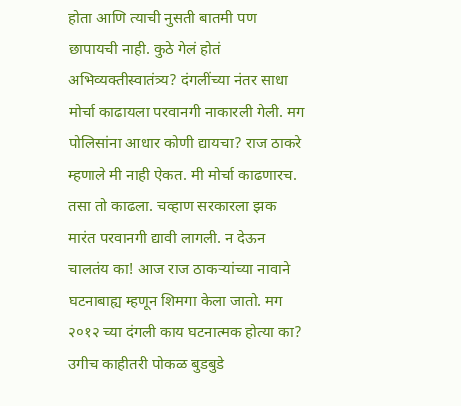होता आणि त्याची नुसती बातमी पण छापायची नाही. कुठे गेलं होतं अभिव्यक्तीस्वातंत्र्य? दंगलींच्या नंतर साधा मोर्चा काढायला परवानगी नाकारली गेली. मग पोलिसांना आधार कोणी द्यायचा? राज ठाकरे म्हणाले मी नाही ऐकत. मी मोर्चा काढणारच. तसा तो काढला. चव्हाण सरकारला झक मारंत परवानगी द्यावी लागली. न देऊन चालतंय का! आज राज ठाकऱ्यांच्या नावाने घटनाबाह्य म्हणून शिमगा केला जातो. मग २०१२ च्या दंगली काय घटनात्मक होत्या का? उगीच काहीतरी पोकळ बुडबुडे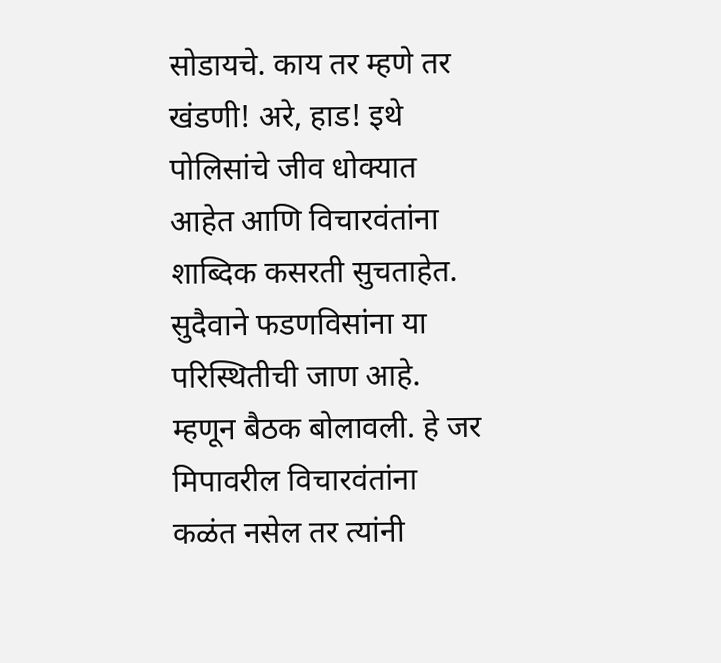सोडायचे. काय तर म्हणे तर खंडणी! अरे, हाड! इथे पोलिसांचे जीव धोक्यात आहेत आणि विचारवंतांना शाब्दिक कसरती सुचताहेत. सुदैवाने फडणविसांना या परिस्थितीची जाण आहे. म्हणून बैठक बोलावली. हे जर मिपावरील विचारवंतांना कळंत नसेल तर त्यांनी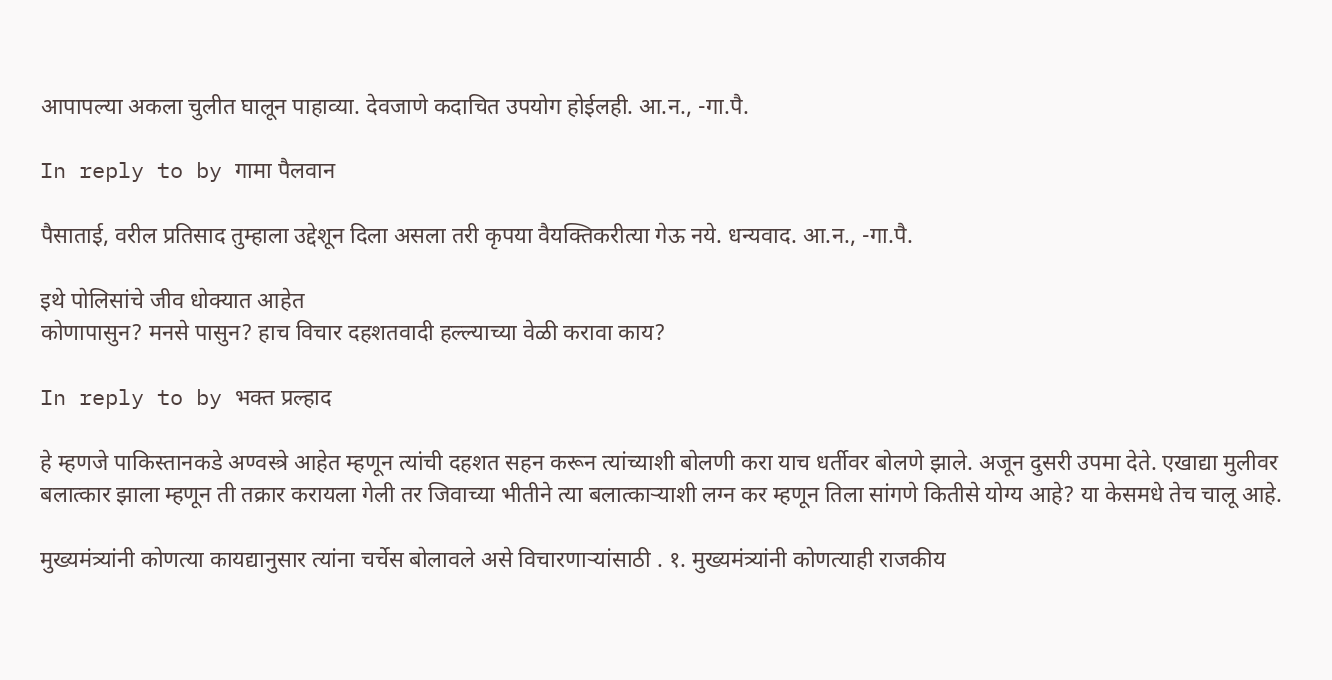आपापल्या अकला चुलीत घालून पाहाव्या. देवजाणे कदाचित उपयोग होईलही. आ.न., -गा.पै.

In reply to by गामा पैलवान

पैसाताई, वरील प्रतिसाद तुम्हाला उद्देशून दिला असला तरी कृपया वैयक्तिकरीत्या गेऊ नये. धन्यवाद. आ.न., -गा.पै.

इथे पोलिसांचे जीव धोक्यात आहेत
कोणापासुन? मनसे पासुन? हाच विचार दहशतवादी हल्ल्याच्या वेळी करावा काय?

In reply to by भक्त प्रल्हाद

हे म्हणजे पाकिस्तानकडे अण्वस्त्रे आहेत म्हणून त्यांची दहशत सहन करून त्यांच्याशी बोलणी करा याच धर्तीवर बोलणे झाले. अजून दुसरी उपमा देते. एखाद्या मुलीवर बलात्कार झाला म्हणून ती तक्रार करायला गेली तर जिवाच्या भीतीने त्या बलात्कार्‍याशी लग्न कर म्हणून तिला सांगणे कितीसे योग्य आहे? या केसमधे तेच चालू आहे.

मुख्यमंत्र्यांनी कोणत्या कायद्यानुसार त्यांना चर्चेस बोलावले असे विचारणाऱ्यांसाठी . १. मुख्यमंत्र्यांनी कोणत्याही राजकीय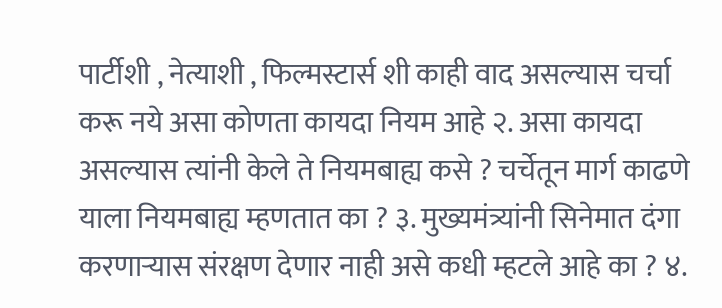पार्टीशी , नेत्याशी , फिल्मस्टार्स शी काही वाद असल्यास चर्चा करू नये असा कोणता कायदा नियम आहे २. असा कायदा असल्यास त्यांनी केले ते नियमबाह्य कसे ? चर्चेतून मार्ग काढणे याला नियमबाह्य म्हणतात का ? ३. मुख्यमंत्र्यांनी सिनेमात दंगा करणाऱ्यास संरक्षण देणार नाही असे कधी म्हटले आहे का ? ४.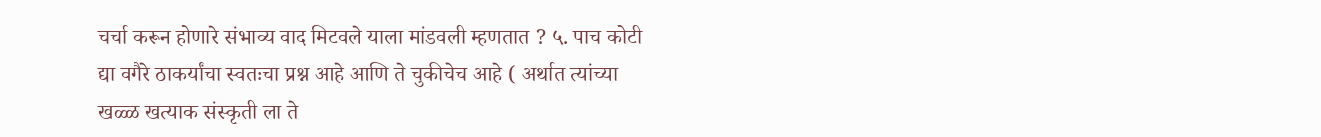चर्चा करून होणारे संभाव्य वाद मिटवले याला मांडवली म्हणतात ? ५. पाच कोटी द्या वगैरे ठाकर्यांचा स्वतःचा प्रश्न आहे आणि ते चुकीचेच आहे ( अर्थात त्यांच्या खळ्ळ खत्याक संस्कृती ला ते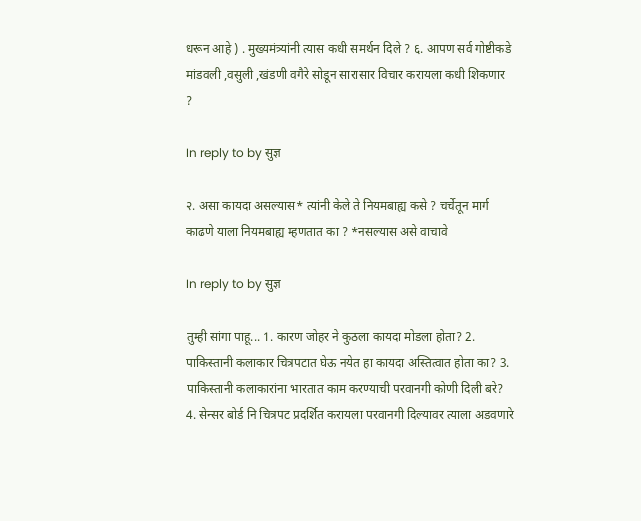धरून आहे ) . मुख्यमंत्र्यांनी त्यास कधी समर्थन दिले ? ६. आपण सर्व गोष्टीकडे मांडवली ,वसुली ,खंडणी वगैरे सोडून सारासार विचार करायला कधी शिकणार ?

In reply to by सुज्ञ

२. असा कायदा असल्यास* त्यांनी केले ते नियमबाह्य कसे ? चर्चेतून मार्ग काढणे याला नियमबाह्य म्हणतात का ? *नसल्यास असे वाचावे

In reply to by सुज्ञ

तुम्ही सांगा पाहू... 1. कारण जोहर ने कुठला कायदा मोडला होता? 2. पाकिस्तानी कलाकार चित्रपटात घेऊ नयेत हा कायदा अस्तित्वात होता का? 3. पाकिस्तानी कलाकारांना भारतात काम करण्याची परवानगी कोणी दिली बरे? 4. सेन्सर बोर्ड नि चित्रपट प्रदर्शित करायला परवानगी दिल्यावर त्याला अडवणारे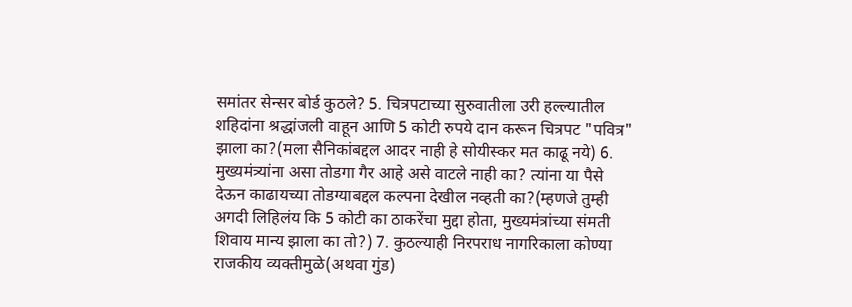समांतर सेन्सर बोर्ड कुठले? 5. चित्रपटाच्या सुरुवातीला उरी हल्ल्यातील शहिदांना श्रद्धांजली वाहून आणि 5 कोटी रुपये दान करून चित्रपट "पवित्र" झाला का?(मला सैनिकांबद्दल आदर नाही हे सोयीस्कर मत काढू नये) 6. मुख्यमंत्र्यांना असा तोडगा गैर आहे असे वाटले नाही का? त्यांना या पैसे देऊन काढायच्या तोडग्याबद्दल कल्पना देखील नव्हती का?(म्हणजे तुम्ही अगदी लिहिलंय कि 5 कोटी का ठाकरेंचा मुद्दा होता, मुख्यमंत्रांच्या संमती शिवाय मान्य झाला का तो?) 7. कुठल्याही निरपराध नागरिकाला कोण्या राजकीय व्यक्तीमुळे(अथवा गुंड)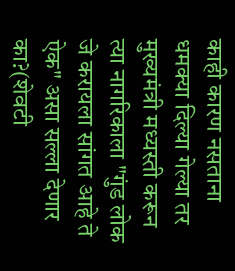काही कारण नसताना धमक्या दिल्या गेल्या तर मुख्यमंत्री मध्यस्ती करून त्या नागरिकाला "गुंड लोक जे करायला सांगत आहे ते ऐक" असा सल्ला देणार का?(शेवटी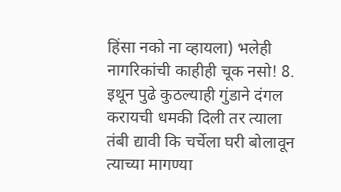हिंसा नको ना व्हायला) भलेही नागरिकांची काहीही चूक नसो! 8. इथून पुढे कुठल्याही गुंडाने दंगल करायची धमकी दिली तर त्याला तंबी द्यावी कि चर्चेला घरी बोलावून त्याच्या मागण्या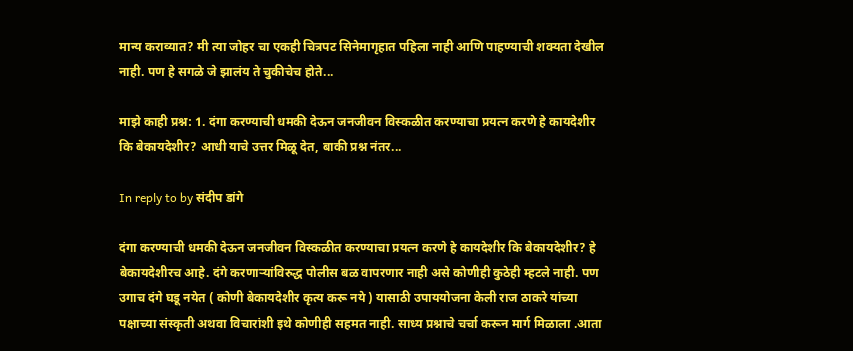मान्य कराव्यात? मी त्या जोहर चा एकही चित्रपट सिनेमागृहात पहिला नाही आणि पाहण्याची शक्यता देखील नाही. पण हे सगळे जे झालंय ते चुकीचेच होते...

माझे काही प्रश्न: 1. दंगा करण्याची धमकी देऊन जनजीवन विस्कळीत करण्याचा प्रयत्न करणे हे कायदेशीर कि बेकायदेशीर? आधी याचे उत्तर मिळू देत, बाकी प्रश्न नंतर...

In reply to by संदीप डांगे

दंगा करण्याची धमकी देऊन जनजीवन विस्कळीत करण्याचा प्रयत्न करणे हे कायदेशीर कि बेकायदेशीर? हे बेकायदेशीरच आहे. दंगे करणाऱ्यांविरुद्ध पोलीस बळ वापरणार नाही असे कोणीही कुठेही म्हटले नाही. पण उगाच दंगे घडू नयेत ( कोणी बेकायदेशीर कृत्य करू नये ) यासाठी उपाययोजना केली राज ठाकरे यांच्या पक्षाच्या संस्कृती अथवा विचारांशी इथे कोणीही सहमत नाही. साध्य प्रश्नाचे चर्चा करून मार्ग मिळाला .आता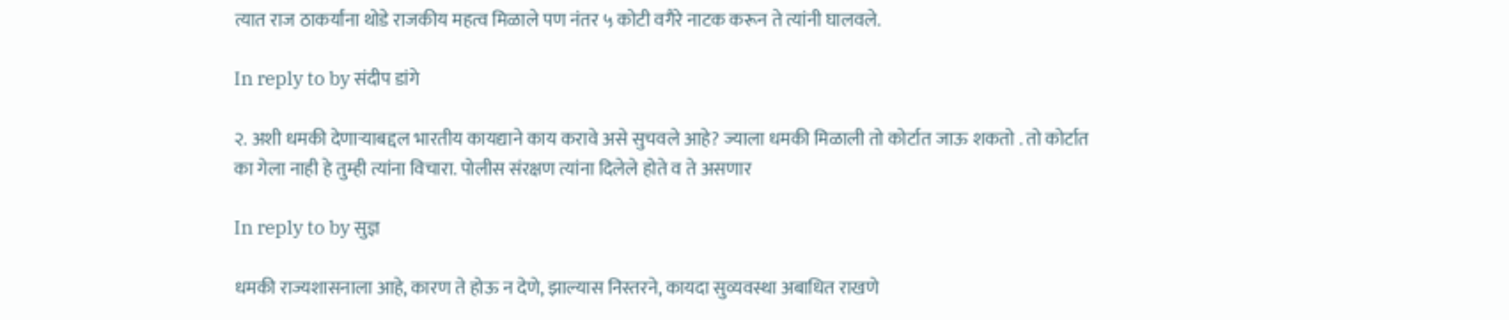त्यात राज ठाकर्यांना थोडे राजकीय महत्व मिळाले पण नंतर ५ कोटी वगैरे नाटक करून ते त्यांनी घालवले.

In reply to by संदीप डांगे

२. अशी धमकी देणाऱ्याबद्दल भारतीय कायद्याने काय करावे असे सुचवले आहे? ज्याला धमकी मिळाली तो कोर्टात जाऊ शकतो . तो कोर्टात का गेला नाही हे तुम्ही त्यांना विचारा. पोलीस संरक्षण त्यांना दिलेले होते व ते असणार

In reply to by सुज्ञ

धमकी राज्यशासनाला आहे, कारण ते होऊ न देणे, झाल्यास निस्तरने, कायदा सुव्यवस्था अबाधित राखणे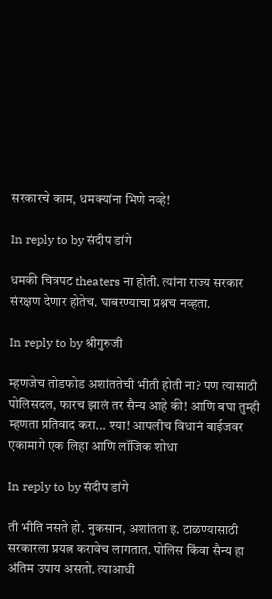सरकारचे काम, धमक्यांना भिणे नव्हे!

In reply to by संदीप डांगे

धमकी चित्रपट theaters ना होती. त्यांना राज्य सरकार संरक्षण देणार होतेच. घाबरण्याचा प्रश्नच नव्हता.

In reply to by श्रीगुरुजी

म्हणजेच तोडफोड अशांततेची भीती होती ना? पण त्यासाठी पोलिसदल, फारच झालं तर सैन्य आहे की! आणि बघा तुम्ही म्हणता प्रतिवाद करा... श्या! आपलीच विधानं बाईजवर एकामागे एक लिहा आणि लॉजिक शोधा

In reply to by संदीप डांगे

ती भीति नसते हो. नुकसान, अशांतता इ. टाळण्यासाठी सरकारला प्रयत्न करावेच लागतात. पोलिस किंवा सैन्य हा अंतिम उपाय असतो. त्याआधी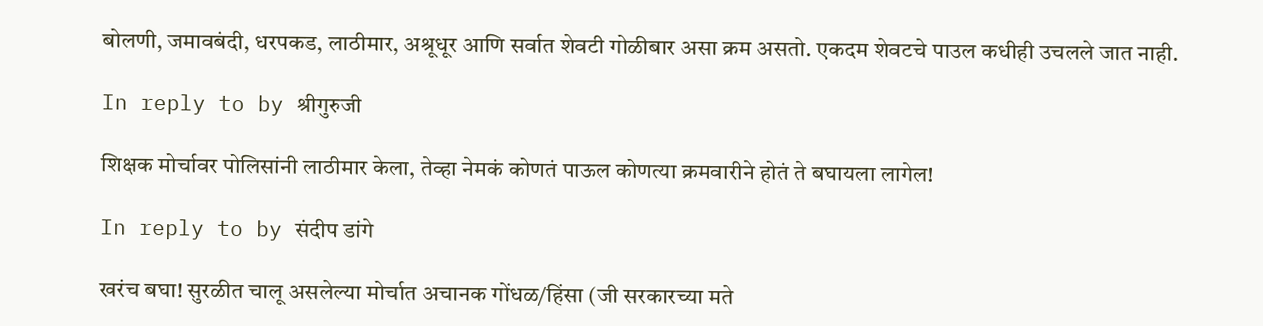बोलणी, जमावबंदी, धरपकड, लाठीमार, अश्रूधूर आणि सर्वात शेवटी गोळीबार असा क्रम असतो. एकदम शेवटचे पाउल कधीही उचलले जात नाही.

In reply to by श्रीगुरुजी

शिक्षक मोर्चावर पोलिसांनी लाठीमार केला, तेव्हा नेमकं कोणतं पाऊल कोणत्या क्रमवारीने होतं ते बघायला लागेल!

In reply to by संदीप डांगे

खरंच बघा! सुरळीत चालू असलेल्या मोर्चात अचानक गोंधळ/हिंसा (जी सरकारच्या मते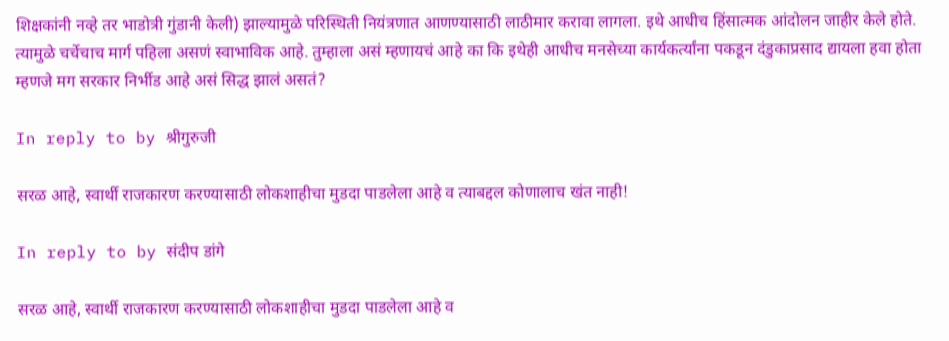शिक्षकांनी नव्हे तर भाडोत्री गुंडानी केली) झाल्यामुळे परिस्थिती नियंत्रणात आणण्यासाठी लाठीमार करावा लागला. इथे आधीच हिंसात्मक आंदोलन जाहीर केले होते. त्यामुळे चर्चेचाच मार्ग पहिला असणं स्वाभाविक आहे. तुम्हाला असं म्हणायचं आहे का कि इथेही आधीच मनसेच्या कार्यकर्त्यांना पकडून दंडुकाप्रसाद द्यायला हवा होता म्हणजे मग सरकार निर्भीड आहे असं सिद्ध झालं असतं?

In reply to by श्रीगुरुजी

सरळ आहे, स्वार्थी राजकारण करण्यासाठी लोकशाहीचा मुडदा पाडलेला आहे व त्याबद्दल कोणालाच खंत नाही!

In reply to by संदीप डांगे

सरळ आहे, स्वार्थी राजकारण करण्यासाठी लोकशाहीचा मुडदा पाडलेला आहे व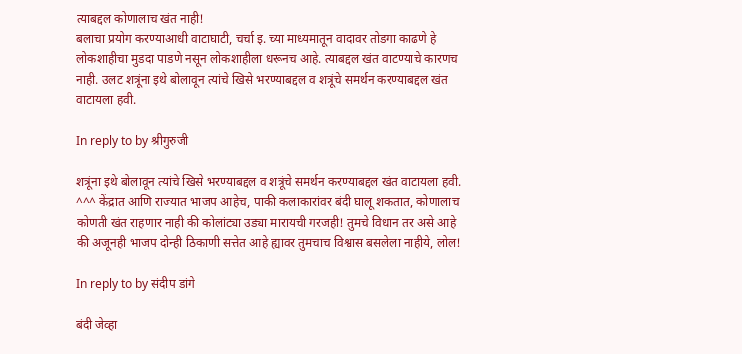त्याबद्दल कोणालाच खंत नाही!
बलाचा प्रयोग करण्याआधी वाटाघाटी, चर्चा इ. च्या माध्यमातून वादावर तोडगा काढणे हे लोकशाहीचा मुडदा पाडणे नसून लोकशाहीला धरूनच आहे. त्याबद्दल खंत वाटण्याचे कारणच नाही. उलट शत्रूंना इथे बोलावून त्यांचे खिसे भरण्याबद्दल व शत्रूंचे समर्थन करण्याबद्दल खंत वाटायला हवी.

In reply to by श्रीगुरुजी

शत्रूंना इथे बोलावून त्यांचे खिसे भरण्याबद्दल व शत्रूंचे समर्थन करण्याबद्दल खंत वाटायला हवी. ^^^ केंद्रात आणि राज्यात भाजप आहेच, पाकी कलाकारांवर बंदी घालू शकतात, कोणालाच कोणती खंत राहणार नाही की कोलांट्या उड्या मारायची गरजही! तुमचे विधान तर असे आहे की अजूनही भाजप दोन्ही ठिकाणी सत्तेत आहे ह्यावर तुमचाच विश्वास बसलेला नाहीये, लोल!

In reply to by संदीप डांगे

बंदी जेव्हा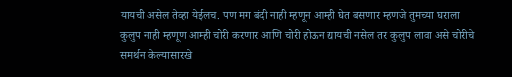यायची असेल तेव्हा येईलच. पण मग बंदी नाही म्हणून आम्ही घेत बसणार म्हणजे तुमच्या घराला कुलुप नाही म्हणूण आम्ही चोरी करणार आणि चोरी होऊन द्यायची नसेल तर कुलुप लावा असे चोरीचे समर्थन केल्यासारखे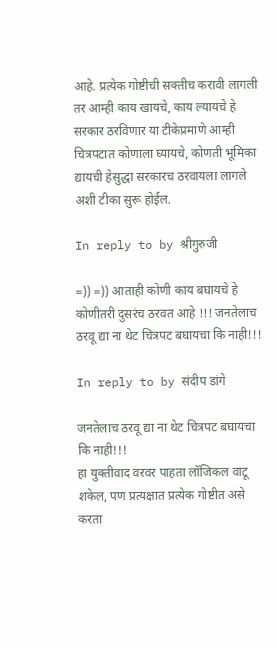आहे. प्रत्येक गोष्टीची सक्तीच करावी लागली तर आम्ही काय खायचे, काय ल्यायचे हे सरकार ठरविणार या टीकेप्रमाणे आम्ही चित्रपटात कोणाला घ्यायचे, कोणती भूमिका द्यायची हेसुद्धा सरकारच ठरवायला लागले अशी टीका सुरू होईल.

In reply to by श्रीगुरुजी

=)) =)) आताही कोणी काय बघायचे हे कोणीतरी दुसरंच ठरवत आहे !!! जनतेलाच ठरवू द्या ना थेट चित्रपट बघायचा कि नाही!!!

In reply to by संदीप डांगे

जनतेलाच ठरवू द्या ना थेट चित्रपट बघायचा कि नाही!!!
हा युक्तीवाद वरवर पाहता लॉजिकल वाटू शकेल, पण प्रत्यक्षात प्रत्येक गोष्टीत असे करता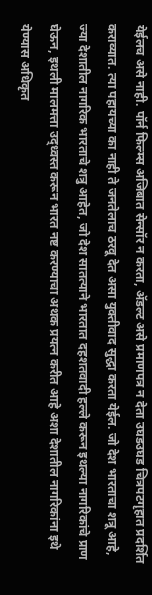येईलच असे नाही. पॉर्न फिल्म्स अजिबात सेन्सॉर न करता, अ‍ॅडल्ट असे प्रमाणपत्र न देता उघडउघड चित्रपटगृहात प्रदर्शित कराव्यात. त्या पहायच्या का नाही ते जनतेलाच ठरवू देत असा युक्तीवाद सुद्धा करता येईल. जो देश भारताचा शत्रू आहे, ज्या देशातील नागरिक भारताचे शत्रु आहेत, जो देश सातत्याने भारतात दहशतवादी हल्ले करून इथल्या नागरिकांचे प्राण घेऊन, इथली मालमत्ता उद्ध्वस्त करून भारत नष्ट करण्याचा अथक प्रयत्न करीत आहे अशा देशातील नागरिकांना इथे येण्यास अधिकृत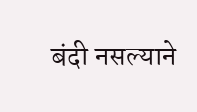बंदी नसल्याने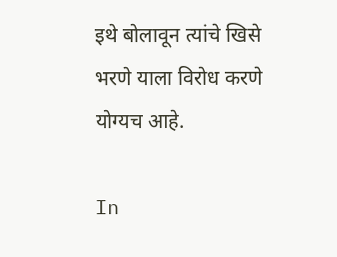इथे बोलावून त्यांचे खिसे भरणे याला विरोध करणे योग्यच आहे.

In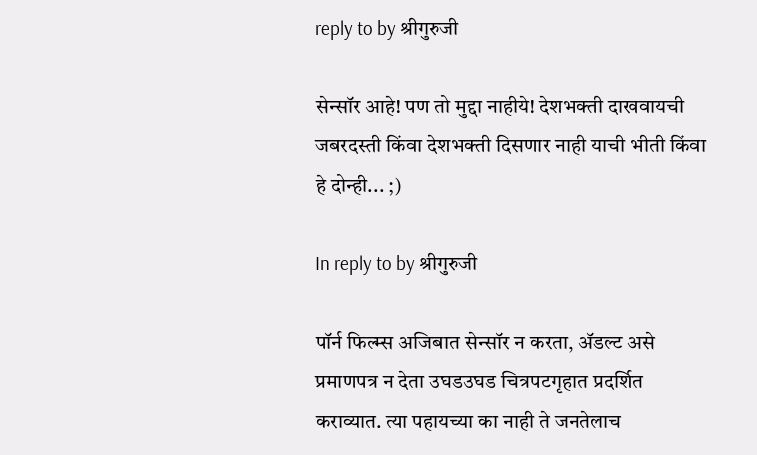reply to by श्रीगुरुजी

सेन्सॉर आहे! पण तो मुद्दा नाहीये! देशभक्ती दाखवायची जबरदस्ती किंवा देशभक्ती दिसणार नाही याची भीती किंवा हे दोन्ही... ;)

In reply to by श्रीगुरुजी

पॉर्न फिल्म्स अजिबात सेन्सॉर न करता, अ‍ॅडल्ट असे प्रमाणपत्र न देता उघडउघड चित्रपटगृहात प्रदर्शित कराव्यात. त्या पहायच्या का नाही ते जनतेलाच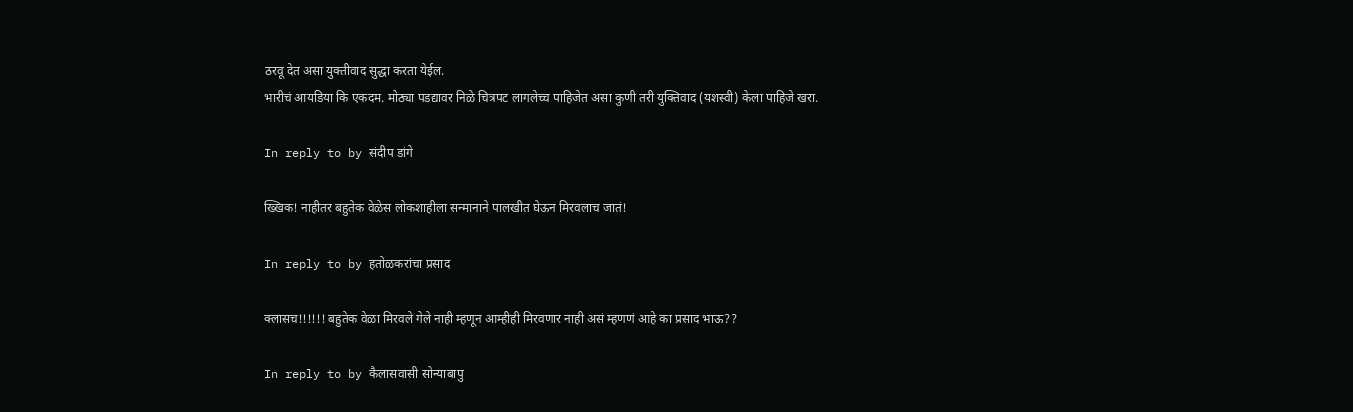ठरवू देत असा युक्तीवाद सुद्धा करता येईल.
भारीचं आयडिया कि एकदम. मोठ्या पडद्यावर निळे चित्रपट लागलेच्च पाहिजेत असा कुणी तरी युक्तिवाद (यशस्वी) केला पाहिजे खरा.

In reply to by संदीप डांगे

ख्खिक! नाहीतर बहुतेक वेळेस लोकशाहीला सन्मानाने पालखीत घेऊन मिरवलाच जातं!

In reply to by हतोळकरांचा प्रसाद

क्लासच!!!!!! बहुतेक वेळा मिरवले गेले नाही म्हणून आम्हीही मिरवणार नाही असं म्हणणं आहे का प्रसाद भाऊ??

In reply to by कैलासवासी सोन्याबापु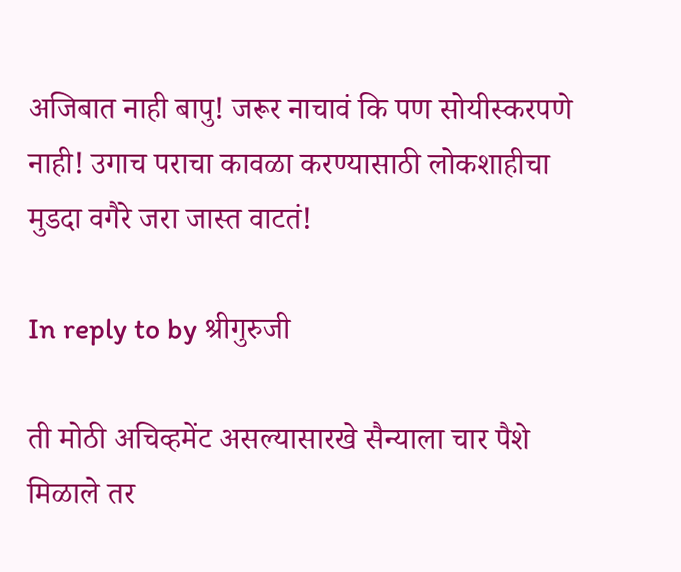अजिबात नाही बापु! जरूर नाचावं कि पण सोयीस्करपणे नाही! उगाच पराचा कावळा करण्यासाठी लोकशाहीचा मुडदा वगैरे जरा जास्त वाटतं!

In reply to by श्रीगुरुजी

ती मोठी अचिव्हमेंट असल्यासारखे सैन्याला चार पैशे मिळाले तर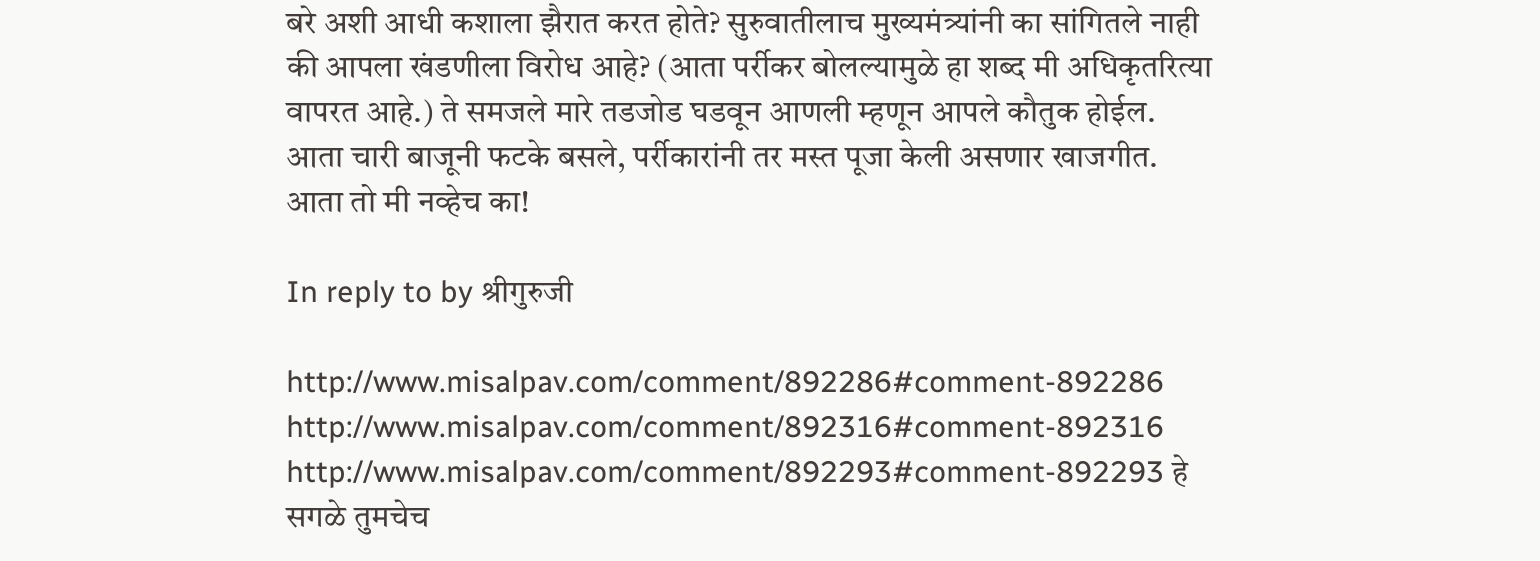बरे अशी आधी कशाला झैरात करत होते? सुरुवातीलाच मुख्यमंत्र्यांनी का सांगितले नाही की आपला खंडणीला विरोध आहे? (आता पर्रीकर बोलल्यामुळे हा शब्द मी अधिकृतरित्या वापरत आहे.) ते समजले मारे तडजोड घडवून आणली म्हणून आपले कौतुक होईल. आता चारी बाजूनी फटके बसले, पर्रीकारांनी तर मस्त पूजा केली असणार खाजगीत. आता तो मी नव्हेच का!

In reply to by श्रीगुरुजी

http://www.misalpav.com/comment/892286#comment-892286 http://www.misalpav.com/comment/892316#comment-892316 http://www.misalpav.com/comment/892293#comment-892293 हे सगळे तुमचेच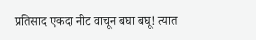प्रतिसाद एकदा नीट वाचून बघा बघू! त्यात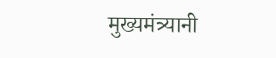मुख्यमंत्र्यानी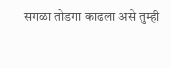सगळा तोडगा काढला असे तुम्ही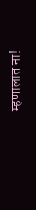म्हणालात ना!